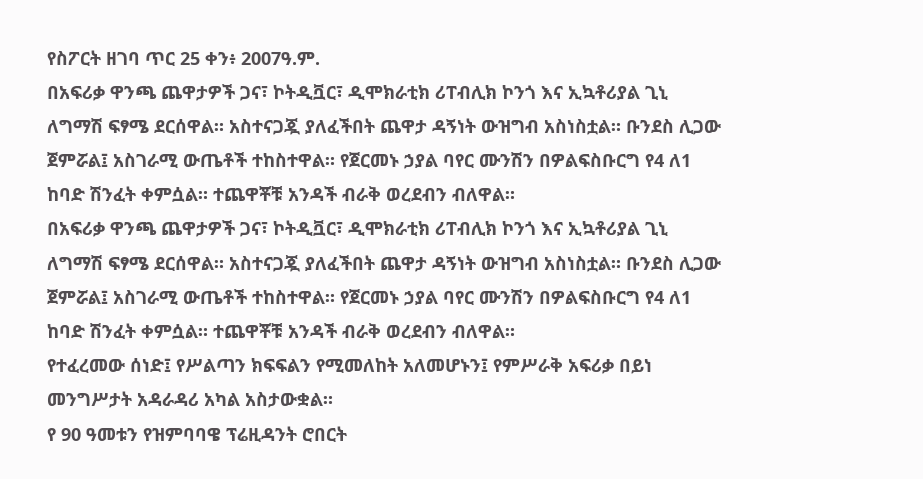የስፖርት ዘገባ ጥር 25 ቀን፥ 2007ዓ.ም.
በአፍሪቃ ዋንጫ ጨዋታዎች ጋና፣ ኮትዲቯር፣ ዲሞክራቲክ ሪፐብሊክ ኮንጎ እና ኢኳቶሪያል ጊኒ ለግማሽ ፍፃሜ ደርሰዋል። አስተናጋጇ ያለፈችበት ጨዋታ ዳኝነት ውዝግብ አስነስቷል። ቡንደስ ሊጋው ጀምሯል፤ አስገራሚ ውጤቶች ተከስተዋል። የጀርመኑ ኃያል ባየር ሙንሽን በዎልፍስቡርግ የ4 ለ1 ከባድ ሽንፈት ቀምሷል። ተጨዋቾቹ አንዳች ብራቅ ወረደብን ብለዋል።
በአፍሪቃ ዋንጫ ጨዋታዎች ጋና፣ ኮትዲቯር፣ ዲሞክራቲክ ሪፐብሊክ ኮንጎ እና ኢኳቶሪያል ጊኒ ለግማሽ ፍፃሜ ደርሰዋል። አስተናጋጇ ያለፈችበት ጨዋታ ዳኝነት ውዝግብ አስነስቷል። ቡንደስ ሊጋው ጀምሯል፤ አስገራሚ ውጤቶች ተከስተዋል። የጀርመኑ ኃያል ባየር ሙንሽን በዎልፍስቡርግ የ4 ለ1 ከባድ ሽንፈት ቀምሷል። ተጨዋቾቹ አንዳች ብራቅ ወረደብን ብለዋል።
የተፈረመው ሰነድ፤ የሥልጣን ክፍፍልን የሚመለከት አለመሆኑን፤ የምሥራቅ አፍሪቃ በይነ መንግሥታት አዳራዳሪ አካል አስታውቋል።
የ 90 ዓመቱን የዝምባባዌ ፕሬዚዳንት ሮበርት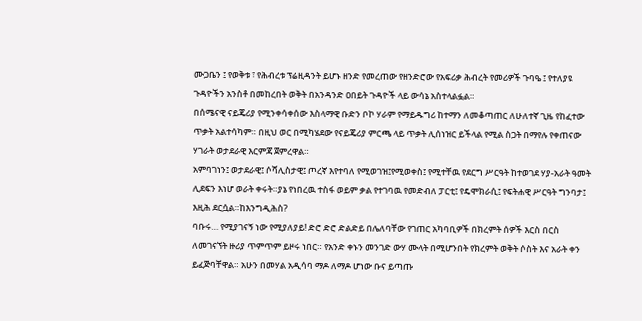ሙጋቤን ፤ የወቅቱ ፣ የሕብረቱ ፕሬዚዳንት ይሆኑ ዘንድ የመረጠው የዘንድሮው የአፍሪቃ ሕብረት የመሪዎች ጉባዔ ፤ የተለያዩ ጉዳዮችን አንስቶ በመከረበት ወቅት በአንዳንድ ዐበይት ጉዳዮች ላይ ውሳኔ አስተላልፏል።
በሰሜናዊ ናይጄሪያ የሚንቀሳቀሰው እስላማዊ ቡድን ቦኮ ሃራም የማይዱግሪ ከተማን ለመቆጣጠር ለሁለተኛ ጊዜ የከፈተው ጥቃት አልተሳካም። በዚህ ወር በሚካሄደው የናይጄሪያ ምርጫ ላይ ጥቃት ሊሰነዝር ይችላል የሚል ስጋት በማየሉ የቀጠናው ሃገራት ወታደራዊ እርምጃ ጀምረዋል።
አምባገነን፤ ወታደራዊ፤ ሶሻሊስታዊ፤ ጦረኛ እየተባለ የሚወገዝ፤የሚወቀስ፤ የሚተቸዉ የደርግ ሥርዓት ከተወገደ ሃያ-አራት ዓመት ሊደፍን እነሆ ወራት ቀሩት።ያኔ የነበረዉ ተስፋ ወይም ቃል የተገባዉ የመድብለ ፓርቲ፤ የዴሞክራሲ፤ የፍትሐዊ ሥርዓት ግንባታ፤ እዚሕ ደርሷል።ከእንግዲሕስ?
ባቡሩ… የሚያገናኝ ነው የሚያለያይ! ድሮ ድሮ ድልድይ በሌለባቸው የገጠር አካባቢዎች በክረምት ሰዎች እርስ በርስ ለመገናኘት ዙሪያ ጥምጥም ይዞሩ ነበር። የአንድ ቀኑን መንገድ ውሃ ሙላት በሚሆንበት የክረምት ወቅት ሶስት እና አራት ቀን ይፈጅባቸዋል። አሁን በመሃል አዲሳባ ማዶ ለማዶ ሆነው ቡና ይጣጡ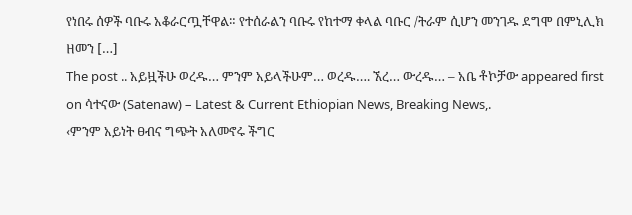የነበሩ ሰዎች ባቡሩ አቆራርጧቸዋል። የተሰራልን ባቡሩ የከተማ ቀላል ባቡር /ትራም ሲሆን መንገዱ ደግሞ በምኒሊክ ዘመን […]
The post .. አይዟችሁ ወረዱ… ምንም አይላችሁም… ወረዱ…. ኧረ… ውረዱ… – አቤ ቶኮቻው appeared first on ሳተናው (Satenaw) – Latest & Current Ethiopian News, Breaking News,.
‹ምንም አይነት ፀብና ግጭት አለመኖሩ ችግር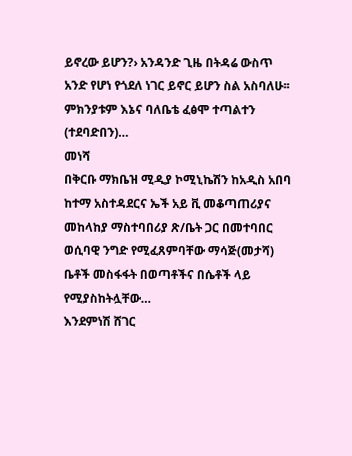ይኖረው ይሆን?› አንዳንድ ጊዜ በትዳሬ ውስጥ አንድ የሆነ የጎደለ ነገር ይኖር ይሆን ስል አስባለሁ፡፡ ምክንያቱም እኔና ባለቤቴ ፈፅሞ ተጣልተን (ተደባድበን)…
መነሻ
በቅርቡ ማክቤዝ ሚዲያ ኮሚኒኬሽን ከአዲስ አበባ ከተማ አስተዳደርና ኤች አይ ቪ መቆጣጠሪያና መከላከያ ማስተባበሪያ ጽ/ቤት ጋር በመተባበር ወሲባዊ ንግድ የሚፈጸምባቸው ማሳጅ(መታሻ) ቤቶች መስፋፋት በወጣቶችና በሴቶች ላይ የሚያስከትሏቸው…
እንደምነሽ ሸገር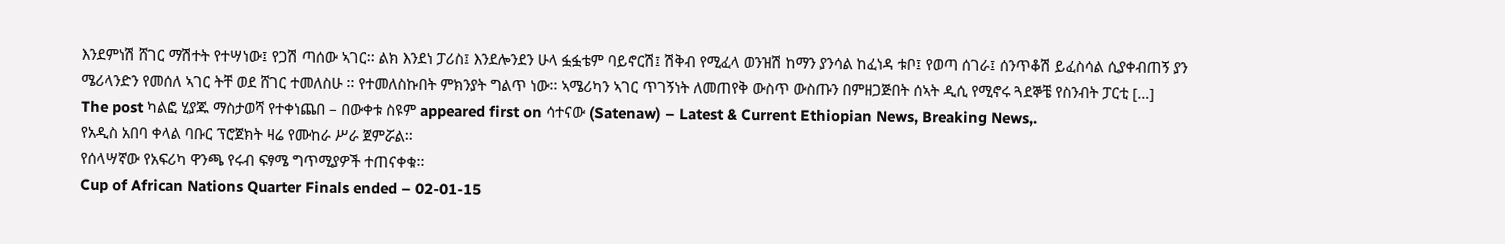እንደምነሽ ሸገር ማሽተት የተሣነው፤ የጋሽ ጣሰው ኣገር፡፡ ልክ እንደነ ፓሪስ፤ እንደሎንደን ሁላ ፏፏቴም ባይኖርሽ፤ ሽቅብ የሚፈላ ወንዝሽ ከማን ያንሳል ከፈነዳ ቱቦ፤ የወጣ ሰገራ፤ ሰንጥቆሽ ይፈስሳል ሲያቀብጠኝ ያን ሜሪላንድን የመሰለ ኣገር ትቸ ወደ ሸገር ተመለስሁ ፡፡ የተመለስኩበት ምክንያት ግልጥ ነው፡፡ ኣሜሪካን ኣገር ጥገኝነት ለመጠየቅ ውስጥ ውስጡን በምዘጋጅበት ሰኣት ዲሲ የሚኖሩ ጓደኞቼ የስንብት ፓርቲ […]
The post ካልፎ ሂያጁ ማስታወሻ የተቀነጨበ – በውቀቱ ስዩም appeared first on ሳተናው (Satenaw) – Latest & Current Ethiopian News, Breaking News,.
የአዲስ አበባ ቀላል ባቡር ፕሮጀክት ዛሬ የሙከራ ሥራ ጀምሯል፡፡
የሰላሣኛው የአፍሪካ ዋንጫ የሩብ ፍፃሜ ግጥሚያዎች ተጠናቀቁ፡፡
Cup of African Nations Quarter Finals ended – 02-01-15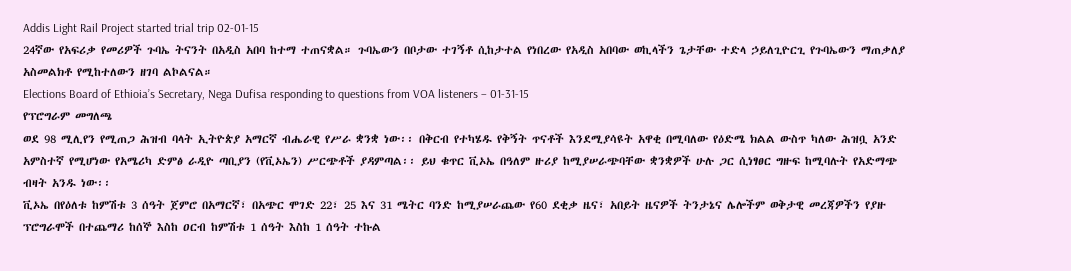Addis Light Rail Project started trial trip 02-01-15
24ኛው የአፍሪቃ የመሪዎች ጉባኤ ትናንት በአዲስ አበባ ከተማ ተጠናቋል። ጉባኤውን በቦታው ተገኝቶ ሲከታተል የነበረው የአዲስ አበባው ወኪላችን ጌታቸው ተድላ ኃይለጊዮርጊ የጉባኤውን ማጠቃለያ አስመልክቶ የሚከተለውን ዘገባ ልኮልናል።
Elections Board of Ethioia’s Secretary, Nega Dufisa responding to questions from VOA listeners – 01-31-15
የፕሮግራም መግለጫ
ወደ 98 ሚሊየን የሚጠጋ ሕዝብ ባላት ኢትዮጵያ አማርኛ ብሔራዊ የሥራ ቋንቋ ነው፡፡ በቅርብ የተካሄዱ የቅኝት ጥናቶች እንደሚያሳዩት አዋቂ በሚባለው የዕድሜ ክልል ውስጥ ካለው ሕዝቧ አንድ አምስተኛ የሚሆነው የአሜሪካ ድምፅ ራዲዮ ጣቢያን (የቪኦኤን) ሥርጭቶች ያዳምጣል፡፡ ይህ ቁጥር ቪኦኤ በዓለም ዙሪያ ከሚያሠራጭባቸው ቋንቋዎች ሁሉ ጋር ሲነፃፀር ግዙፍ ከሚባሉት የአድማጭ ብዛት አንዱ ነው፡፡
ቪኦኤ በየዕለቱ ከምሽቱ 3 ሰዓት ጀምሮ በአማርኛ፣ በአጭር ሞገድ 22፣ 25 እና 31 ሜትር ባንድ ከሚያሠራጨው የ60 ደቂቃ ዜና፣ አበይት ዜናዎች ትንታኔና ሌሎችም ወቅታዊ መረጃዎችን የያዙ ፕሮግራሞች በተጨማሪ ከሰኞ እስከ ዐርብ ከምሽቱ 1 ሰዓት እስከ 1 ሰዓት ተኩል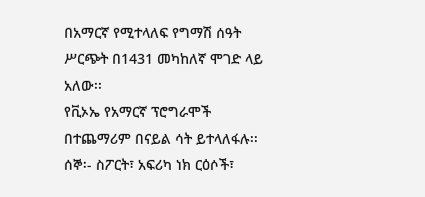በአማርኛ የሚተላለፍ የግማሽ ሰዓት ሥርጭት በ1431 መካከለኛ ሞገድ ላይ አለው፡፡
የቪኦኤ የአማርኛ ፕሮግራሞች በተጨማሪም በናይል ሳት ይተላለፋሉ፡፡
ሰኞ፡- ስፖርት፣ አፍሪካ ነክ ርዕሶች፣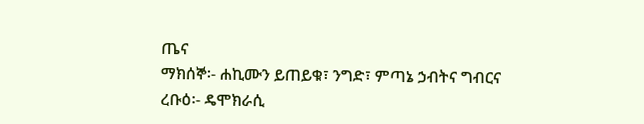ጤና
ማክሰኞ፡- ሐኪሙን ይጠይቁ፣ ንግድ፣ ምጣኔ ኃብትና ግብርና
ረቡዕ፡- ዴሞክራሲ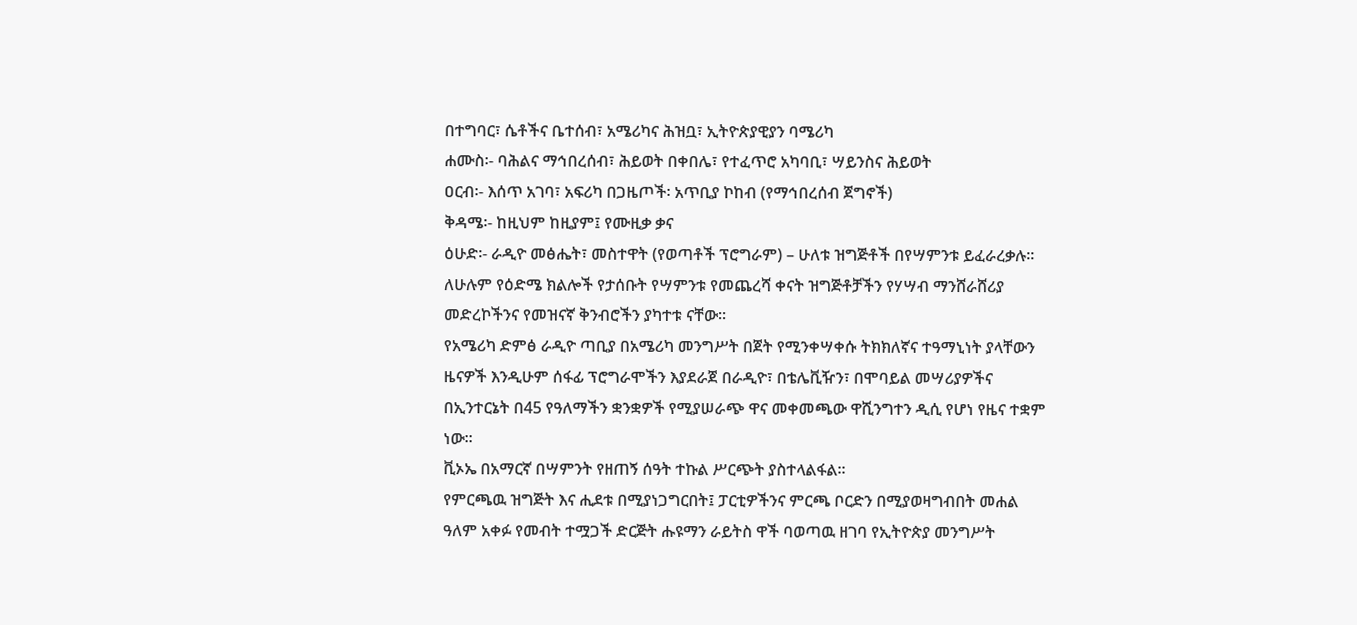በተግባር፣ ሴቶችና ቤተሰብ፣ አሜሪካና ሕዝቧ፣ ኢትዮጵያዊያን ባሜሪካ
ሐሙስ፡- ባሕልና ማኅበረሰብ፣ ሕይወት በቀበሌ፣ የተፈጥሮ አካባቢ፣ ሣይንስና ሕይወት
ዐርብ፡- እሰጥ አገባ፣ አፍሪካ በጋዜጦች፡ አጥቢያ ኮከብ (የማኅበረሰብ ጀግኖች)
ቅዳሜ፡- ከዚህም ከዚያም፤ የሙዚቃ ቃና
ዕሁድ፡- ራዲዮ መፅሔት፣ መስተዋት (የወጣቶች ፕሮግራም) – ሁለቱ ዝግጅቶች በየሣምንቱ ይፈራረቃሉ፡፡
ለሁሉም የዕድሜ ክልሎች የታሰቡት የሣምንቱ የመጨረሻ ቀናት ዝግጅቶቻችን የሃሣብ ማንሸራሸሪያ መድረኮችንና የመዝናኛ ቅንብሮችን ያካተቱ ናቸው፡፡
የአሜሪካ ድምፅ ራዲዮ ጣቢያ በአሜሪካ መንግሥት በጀት የሚንቀሣቀሱ ትክክለኛና ተዓማኒነት ያላቸውን ዜናዎች እንዲሁም ሰፋፊ ፕሮግራሞችን እያደራጀ በራዲዮ፣ በቴሌቪዥን፣ በሞባይል መሣሪያዎችና በኢንተርኔት በ45 የዓለማችን ቋንቋዎች የሚያሠራጭ ዋና መቀመጫው ዋሺንግተን ዲሲ የሆነ የዜና ተቋም ነው፡፡
ቪኦኤ በአማርኛ በሣምንት የዘጠኝ ሰዓት ተኩል ሥርጭት ያስተላልፋል፡፡
የምርጫዉ ዝግጅት እና ሒደቱ በሚያነጋግርበት፤ ፓርቲዎችንና ምርጫ ቦርድን በሚያወዛግብበት መሐል ዓለም አቀፉ የመብት ተሟጋች ድርጅት ሑዩማን ራይትስ ዋች ባወጣዉ ዘገባ የኢትዮጵያ መንግሥት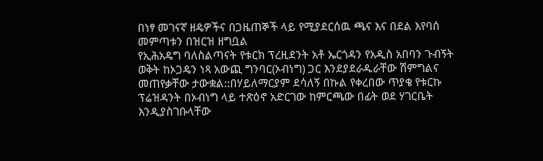በነፃ መገናኛ ዘዴዎችና በጋዜጠኞች ላይ የሚያደርሰዉ ጫና እና በደል እየባሰ መምጣቱን በዝርዝ ዘግቧል
የኢሕአዴግ ባለስልጣናት የቱርክ ፕረዚደንት አቶ ኤርጎዳን የአዲስ አበባን ጉብኝት ወቅት ከኦጋዴን ነጻ አውጪ ግንባር(ኦብነግ) ጋር እንደያደራዱራቸው ሽምግልና መጠየቃቸው ታውቋል::በሃይለማርያም ደሳለኝ በኩል የቀረበው ጥያቄ የቱርኩ ፕሬዝዳንት በኦብነግ ላይ ተጽዕኖ አድርገው ከምርጫው በፊት ወደ ሃገርቤት እንዲያስገቡላቸው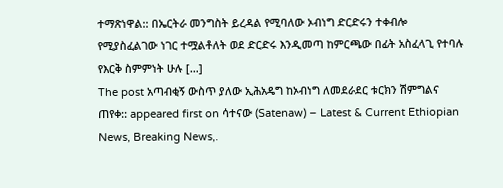ተማጽነዋል:: በኤርትራ መንግስት ይረዳል የሚባለው ኦብነግ ድርድሩን ተቀብሎ የሚያስፈልገው ነገር ተሟልቶለት ወደ ድርድሩ እንዲመጣ ከምርጫው በፊት አስፈላጊ የተባሉ የእርቅ ስምምነት ሁሉ […]
The post አጣብቂኝ ውስጥ ያለው ኢሕአዴግ ከኦብነግ ለመደራደር ቱርክን ሽምግልና ጠየቀ:: appeared first on ሳተናው (Satenaw) – Latest & Current Ethiopian News, Breaking News,.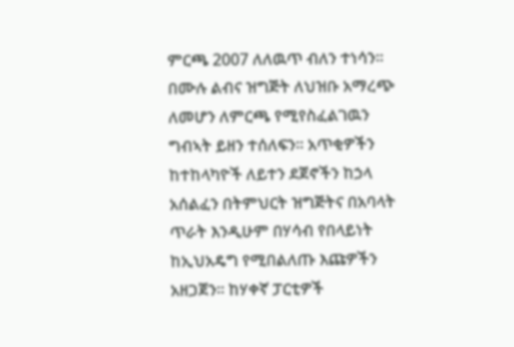ምርጫ 2007 ለለዉጥ ብለን ተነሳን፡፡በሙሉ ልብና ዝግጅት ለህዝቡ አማረጭ ለመሆን ለምርጫ የሚየስፈልገዉን ግብኣት ይዘን ተሰለፍን፡፡ አጥቂዎችን ከተከላካዮች ለይተን ደጀኖችን ከኃላ አሰልፈን በትምህርት ዝግጅትና በአባላት ጥራት እንዲሁም በሃሳብ የበላይነት ከኢህአዴግ የሚበልለጡ እጩዎችን አዘጋጀን፡፡ ከሃቀኛ ፓርቲዎች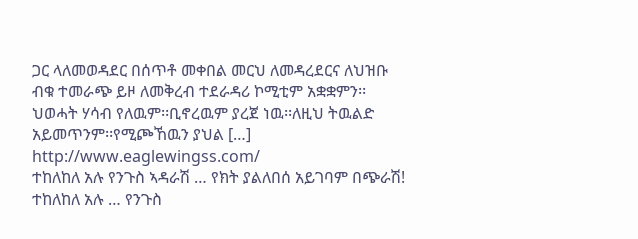ጋር ላለመወዳደር በሰጥቶ መቀበል መርህ ለመዳረደርና ለህዝቡ ብቁ ተመራጭ ይዞ ለመቅረብ ተደራዳሪ ኮሚቲም አቋቋምን፡፡ህወሓት ሃሳብ የለዉም፡፡ቢኖረዉም ያረጀ ነዉ፡፡ለዚህ ትዉልድ አይመጥንም፡፡የሚጮኸዉን ያህል […]
http://www.eaglewingss.com/
ተከለከለ አሉ የንጉስ ኣዳራሽ … የክት ያልለበሰ አይገባም በጭራሽ!
ተከለከለ አሉ … የንጉስ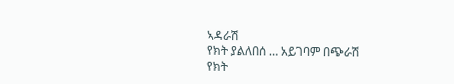ኣዳራሽ
የክት ያልለበሰ … አይገባም በጭራሽ
የክት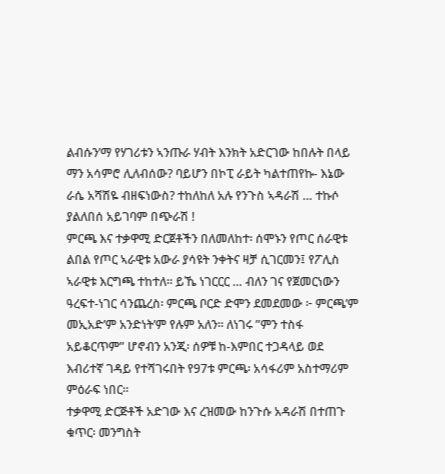ልብሱን’ማ የሃገሪቱን ኣንጡራ ሃብት እንክት አድርገው ከበሉት በላይ ማን አሳምሮ ሊለብሰው? ባይሆን በኮፒ ራይት ካልተጠየኩ- እኔው ራሴ አሻሽዬ ብዘፍነውስ? ተከለከለ አሉ የንጉስ ኣዳራሽ … ተኩሶ ያልለበሰ አይገባም በጭራሽ !
ምርጫ እና ተቃዋሚ ድርጀቶችን በለመለከተ፡ ሰሞኑን የጦር ሰራዊቱ ልበል የጦር ኣራዊቱ አውራ ያሳዩት ንቀትና ዛቻ ሲገርመን፤ የፖሊስ ኣራዊቱ እርግጫ ተከተለ። ይኼ ነገርርር … ብለን ገና የጀመርነውን ዓረፍተ-ነገር ሳንጨረስ፡ ምርጫ ቦርድ ድሞን ደመደመው ፦ ምርጫ’ም መኢአድ’ም አንድነት’ም የሉም አለን። ለነገሩ ”ምን ተስፋ አይቆርጥም” ሆኖብን አንጂ፡ ሰዎቹ ከ-እምበር ተጋዳላይ ወደ እብሪተኛ ገዳይ የተሻገሩበት የ97ቱ ምርጫ፡ አሳፋሪም አስተማሪም ምዕራፍ ነበር።
ተቃዋሚ ድርጅቶች አድገው እና ረዝመው ከንጉሱ አዳራሽ በተጠጉ ቁጥር፡ መንግስት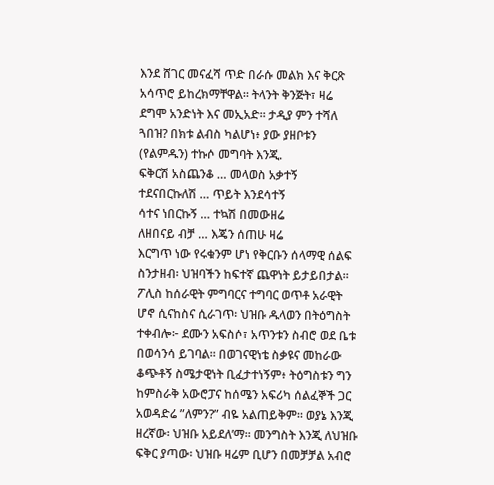እንደ ሸገር መናፈሻ ጥድ በራሱ መልክ እና ቅርጽ አሳጥሮ ይከረክማቸዋል። ትላንት ቅንጅት፣ ዛሬ ደግሞ አንድነት እና መኢአድ። ታዲያ ምን ተሻለ ጓበዝ? በክቱ ልብስ ካልሆነ፥ ያው ያዘቦቱን (የልምዱን) ተኩሶ መግባት እንጂ.
ፍቅርሽ አስጨንቆ … መላወስ አቃተኝ
ተደናበርኩለሽ … ጥይት እንደሳተኝ
ሳተና ነበርኩኝ … ተኳሽ በመውዘሬ
ለዘበናይ ብቻ … እጄን ሰጠሁ ዛሬ
እርግጥ ነው የሩቁንም ሆነ የቅርቡን ሰላማዊ ሰልፍ ስንታዘብ፡ ህዝባችን ከፍተኛ ጨዋነት ይታይበታል። ፖሊስ ከሰራዊት ምግባርና ተግባር ወጥቶ አራዊት ሆኖ ሲናከስና ሲራገጥ፡ ህዝቡ ዱላወን በትዕግስት ተቀብሎ፦ ደሙን አፍስሶ፣ አጥንቱን ስብሮ ወደ ቤቱ በወሳንሳ ይገባል። በወገናዊነቴ ስቃዩና መከራው ቆጭቶኝ ስሜታዊነት ቢፈታተነኝም፥ ትዕግስቱን ግን ከምስራቅ አውሮፓና ከሰሜን አፍሪካ ሰልፈኞች ጋር አወዳድሬ ”ለምን?” ብዬ አልጠይቅም። ወያኔ እንጂ ዘረኛው፡ ህዝቡ አይደለ’ማ። መንግስት እንጂ ለህዝቡ ፍቅር ያጣው፡ ህዝቡ ዛሬም ቢሆን በመቻቻል አብሮ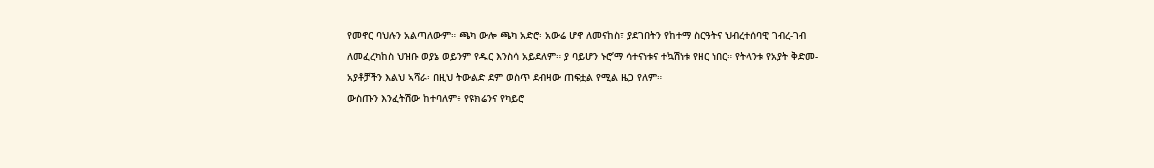የመኖር ባህሉን አልጣለውም። ጫካ ውሎ ጫካ አድሮ፡ አውሬ ሆኖ ለመናከስ፣ ያደገበትን የከተማ ስርዓትና ህብረተሰባዊ ገብረ-ገብ ለመፈረካከስ ህዝቡ ወያኔ ወይንም የዱር እንስሳ አይደለም። ያ ባይሆን ኑሮ’ማ ሳተናነቱና ተኳሽነቱ የዘር ነበር። የትላንቱ የአያት ቅድመ-አያቶቻችን እልህ ኣሻራ፡ በዚህ ትውልድ ደም ወስጥ ደብዛው ጠፍቷል የሚል ዜጋ የለም።
ውስጡን እንፈትሽው ከተባለም፥ የዩክሬንና የካይሮ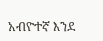አብዮተኛ እንደ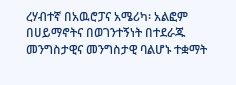ረሃብተኛ በአዉሮፓና አሜሪካ፡ አልፎም በሀይማኖትና በወገንተኝነት በተደራጁ መንግስታዊና መንግስታዊ ባልሆኑ ተቋማት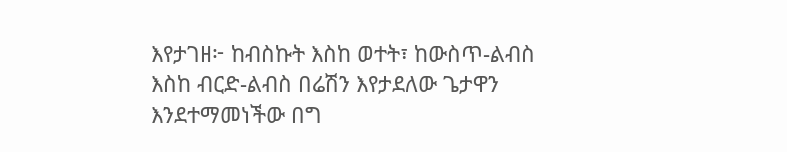እየታገዘ፦ ከብስኩት እስከ ወተት፣ ከውስጥ-ልብስ እስከ ብርድ-ልብስ በሬሽን እየታደለው ጌታዋን እንደተማመነችው በግ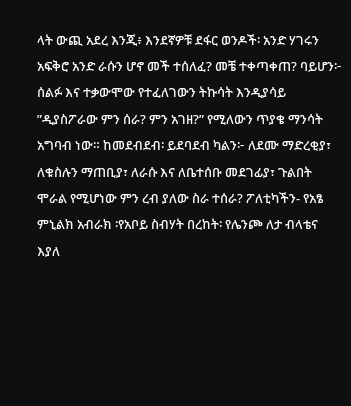ላት ውጪ አደረ እንጂ፥ እንደኛዎቹ ደፋር ወንዶች፡ አንድ ሃገሩን አፍቅሮ አንድ ራሱን ሆኖ መች ተሰለፈ? መቼ ተቀጣቀጠ? ባይሆን፦ ሰልፉ እና ተቃውሞው የተፈለገውን ትኩሳት እንዲያሳይ ”ዲያስፖራው ምን ሰራ? ምን አገዘ?” የሚለውን ጥያቄ ማንሳት አግባብ ነው። ከመደብደብ፡ ይደባደብ ካልን፦ ለደሙ ማድረቂያ፣ ለቁስሉን ማጠቢያ፣ ለራሱ እና ለቤተሰቡ መደገፊያ፣ ጉልበት ሞራል የሚሆነው ምን ረብ ያለው ስራ ተሰራ? ፖለቲካችን- የአፄ ምኒልክ አብራክ ፡የአቦይ ስብሃት በረከት፡ የሌንጮ ለታ ብላቴና እያለ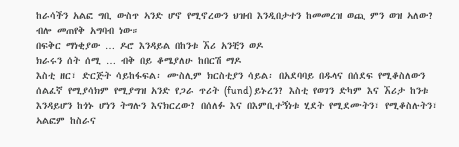ከራሳችን አልፎ ግቢ ውስጥ ኣንድ ሆኖ የሚኖረውን ህዝብ እንዲበታተን ከመመረዝ ወጪ ምን ወዝ ኣለው? ብሎ መጠየቅ አግባብ ነው።
በፍቅር ማነቂያው … ዶሮ እንዳይል በከንቱ ኧሪ አንቺን ወዶ
ክራሩን ሰት ሰሚ … ብቅ በይ ቆሜያለሁ ከበርሽ ማዶ
እስቲ ዘር፣ ድርጅት ሳይከፋፍል፡ ሙስሊም ክርስቲያን ሳይል፡ በአደባባይ በዱላና በሰደፍ የሚቆስለውን ሰልፈኛ የሚያሳክም የሚያግዝ አንድ የጋራ ጥሪት (fund) ይኑረን? እስቲ የወገን ድካም እና ኧሪታ ከንቱ እንዳይሆን ከጎኑ ሆነን ትግሉን እናክርረው? በሰለፉ እና በእምቢተኝነቱ ሂደት የሚደሙትን፣ የሚቆስሉትን፣ ኣልፎም ከስራና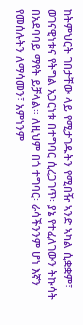ከትምህርት ገበታቸው ላይ የሚታገዱትን የሚበዥ ኣንድ ኣካል ሲቋቋም፣ ወገናዊነቱና የትግል አጋርነቱ በተግባር ሲረጋገጥ፡ ያኔ የተፈለገውን ትኩሳት በአደባባይ ማየት ይቻላል። ለዚህም በጎ ተግባር፡ ራሳችንንም ሆነ እኛን የመሰሉትን ለማሳመን፣ አምነንም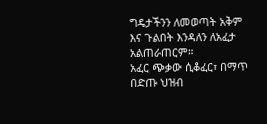ግዴታችንን ለመወጣት አቅም እና ጉልበት እንዳለን ለአፈታ አልጠራጠርም።
አፈር ጭቃው ሲቆፈር፣ በማጥ በድጡ ህዝብ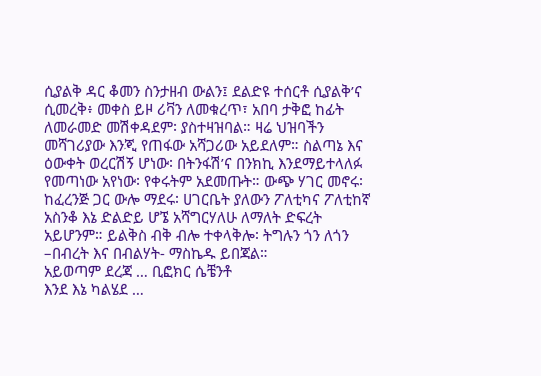ሲያልቅ ዳር ቆመን ስንታዘብ ውልን፤ ደልድዩ ተሰርቶ ሲያልቅ’ና ሲመረቅ፥ መቀስ ይዞ ሪቫን ለመቁረጥ፣ አበባ ታቅፎ ከፊት ለመራመድ መሽቀዳደም፡ ያስተዛዝባል። ዛሬ ህዝባችን መሻገሪያው እንጂ የጠፋው አሻጋሪው አይደለም። ስልጣኔ እና ዕውቀት ወረርሽኝ ሆነው፡ በትንፋሽ’ና በንክኪ እንደማይተላለፉ የመጣነው አየነው፡ የቀሩትም አደመጡት። ውጭ ሃገር መኖሩ፡ ከፈረንጅ ጋር ውሎ ማደሩ፡ ሀገርቤት ያለውን ፖለቲካና ፖለቲከኛ አስንቆ እኔ ድልድይ ሆኜ አሻግርሃለሁ ለማለት ድፍረት አይሆንም። ይልቅስ ብቅ ብሎ ተቀላቅሎ፡ ትግሉን ጎን ለጎን –በብረት እና በብልሃት- ማስኬዱ ይበጃል።
አይወጣም ደረጃ … ቢፎክር ሴቼንቶ
እንደ እኔ ካልሄደ …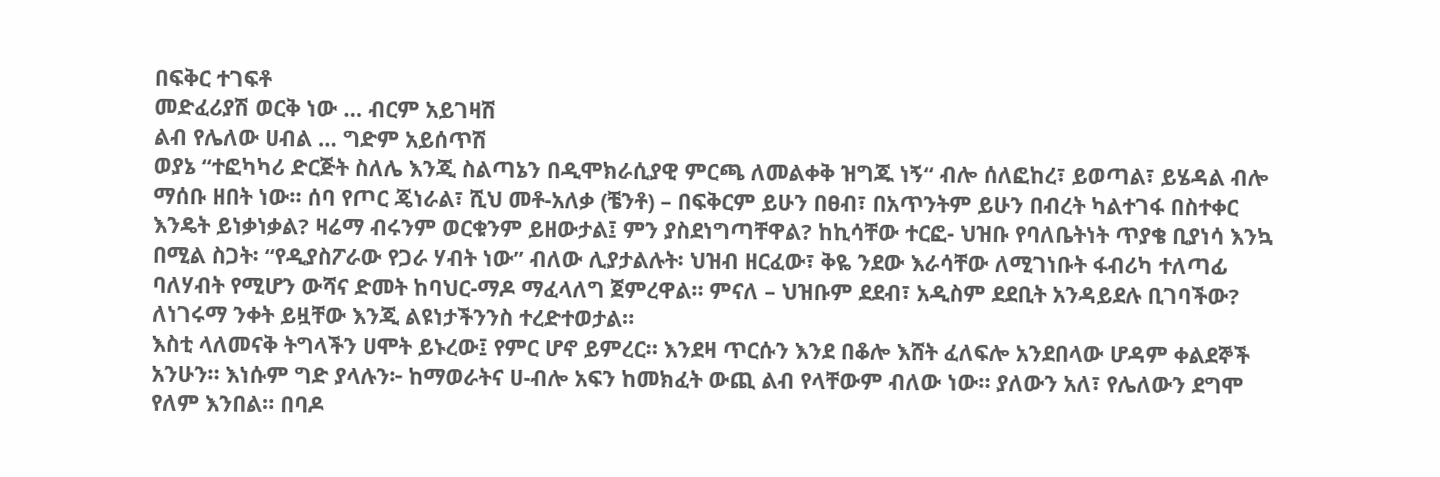በፍቅር ተገፍቶ
መድፈሪያሽ ወርቅ ነው … ብርም አይገዛሽ
ልብ የሌለው ሀብል … ግድም አይሰጥሽ
ወያኔ “ተፎካካሪ ድርጅት ስለሌ እንጂ ስልጣኔን በዲሞክራሲያዊ ምርጫ ለመልቀቅ ዝግጁ ነኝ“ ብሎ ሰለፎከረ፣ ይወጣል፣ ይሄዳል ብሎ ማሰቡ ዘበት ነው። ሰባ የጦር ጄነራል፣ ሺህ መቶ-አለቃ (ቼንቶ) – በፍቅርም ይሁን በፀብ፣ በአጥንትም ይሁን በብረት ካልተገፋ በስተቀር እንዴት ይነቃነቃል? ዛሬማ ብሩንም ወርቁንም ይዘውታል፤ ምን ያስደነግጣቸዋል? ከኪሳቸው ተርፎ- ህዝቡ የባለቤትነት ጥያቄ ቢያነሳ እንኳ በሚል ስጋት፡ “የዲያስፖራው የጋራ ሃብት ነው” ብለው ሊያታልሉት፡ ህዝብ ዘርፈው፣ ቅዬ ንደው እራሳቸው ለሚገነቡት ፋብሪካ ተለጣፊ ባለሃብት የሚሆን ውሻና ድመት ከባህር-ማዶ ማፈላለግ ጀምረዋል። ምናለ – ህዝቡም ደደብ፣ አዲስም ደደቢት አንዳይደሉ ቢገባችው? ለነገሩማ ንቀት ይዟቸው እንጂ ልዩነታችንንስ ተረድተወታል።
እስቲ ላለመናቅ ትግላችን ሀሞት ይኑረው፤ የምር ሆኖ ይምረር። እንደዛ ጥርሱን እንደ በቆሎ እሸት ፈለፍሎ አንደበላው ሆዳም ቀልደኞች አንሁን። እነሱም ግድ ያላሉን፦ ከማወራትና ሀ-ብሎ አፍን ከመክፈት ውጪ ልብ የላቸውም ብለው ነው። ያለውን አለ፣ የሌለውን ደግሞ የለም እንበል። በባዶ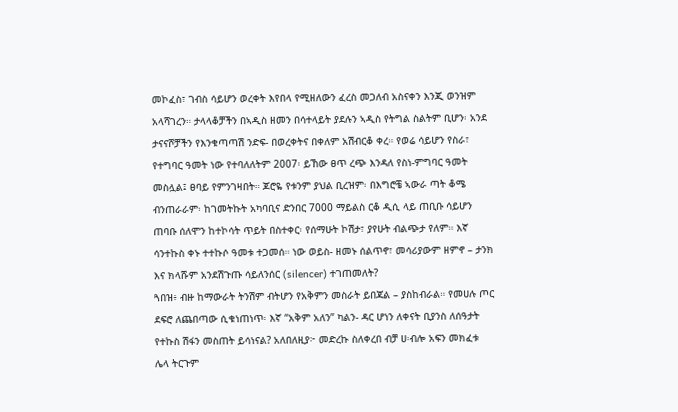መኮፈስ፣ ገብስ ሳይሆን ወረቀት እየበላ የሚዘለውን ፈረስ መጋለብ አስናቀን እንጂ ወንዝም አላሻገረን። ታላላቆቻችን በኣዲስ ዘመን በሳተላይት ያደሉን ኣዲስ የትግል ስልትም ቢሆን፡ አንደ ታናናሾቻችን የእንቁጣጣሽ ንድፍ- በወረቀትና በቀለም አሽብርቆ ቀረ። የወሬ ሳይሆን የስራ፣ የተግባር ዓመት ነው የተባለለትም 2007፡ ይኸው ፀጥ ረጭ እንዳለ የስነ-ምግባር ዓመት መስሏል፤ ፀባይ የምንገዛበት። ጆሮዬ የቱንም ያህል ቢረዝም፡ በእግሮቼ ኣውራ ጣት ቆሜ ብንጠራራም፡ ከገመትኩት አካባቢና ድንበር 7000 ማይልስ ርቆ ዲሲ ላይ ጠቢቡ ሳይሆን ጠባቡ ሰለሞን ከተኮሳት ጥይት በስተቀር፡ የሰማሁት ኮሽታ፣ ያየሁት ብልጭታ የለም። እኛ ሳንተኩስ ቀኑ ተተኩሶ ዓመቱ ተጋመሰ። ነው ወይስ- ዘመኑ ሰልጥኖ፣ መሳሪያውም ዘምኖ – ታንክ እና ክላሹም አንደሽጉጡ ሳይለንሰር (silencer) ተገጠመለት?
ጓበዝ፥ ብዙ ከማውራት ትንሽም ብትሆን የአቅምን መስራት ይበጃል – ያስከብራል። የመሀሉ ጦር ደፍሮ ለጨበጣው ሲቁነጠነጥ፡ እኛ “አቅም አለን” ካልን- ዳር ሆነን ለቀናት ቢያንስ ለሰዓታት የተኩስ ሽፋን መስጠት ይሳነናል? አለበለዚያ፦ መድረኩ ስለቀረበ ብቻ ሀ፡ብሎ አፍን መክፈቱ ሌላ ትርጉም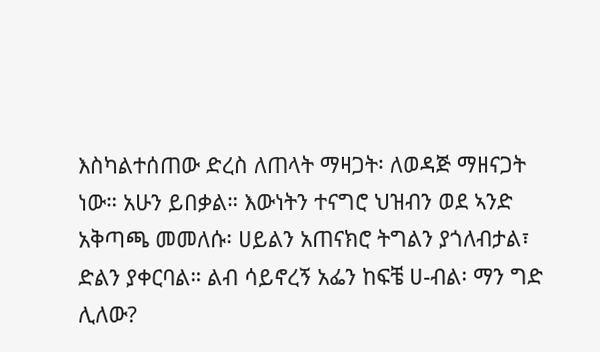እስካልተሰጠው ድረስ ለጠላት ማዛጋት፡ ለወዳጅ ማዘናጋት ነው። አሁን ይበቃል። እውነትን ተናግሮ ህዝብን ወደ ኣንድ አቅጣጫ መመለሱ፡ ሀይልን አጠናክሮ ትግልን ያጎለብታል፣ ድልን ያቀርባል። ልብ ሳይኖረኝ አፌን ከፍቼ ሀ-ብል፡ ማን ግድ ሊለው?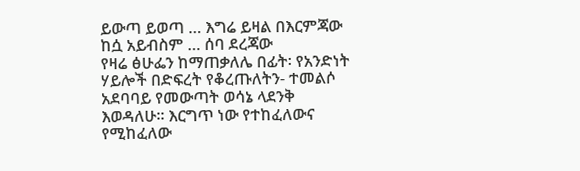ይውጣ ይወጣ … እግሬ ይዛል በእርምጃው
ከሷ አይብስም … ሰባ ደረጃው
የዛሬ ፅሁፌን ከማጠቃለሌ በፊት፡ የአንድነት ሃይሎች በድፍረት የቆረጡለትን- ተመልሶ አደባባይ የመውጣት ወሳኔ ላደንቅ እወዳለሁ። እርግጥ ነው የተከፈለውና የሚከፈለው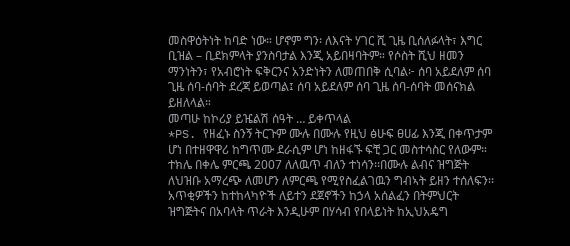መስዋዕትነት ከባድ ነው። ሆኖም ግን፡ ለእናት ሃገር ሺ ጊዜ ቢሰለፉላት፣ እግር ቢዝል – ቢደክምላት ያንስባታል እንጂ አይበዛባትም። የሶስት ሺህ ዘመን ማንነትን፣ የአብሮነት ፍቅርንና አንድነትን ለመጠበቅ ሲባል፦ ሰባ አይደለም ሰባ ጊዜ ሰባ-ሰባት ደረጃ ይወጣል፤ ሰባ አይደለም ሰባ ጊዜ ሰባ-ሰባት መሰናክል ይዘለላል።
መጣሁ ከኮሪያ ይዤልሽ ሰዓት … ይቀጥላል
*PS. የዘፈኑ ስንኝ ትርጉም ሙሉ በሙሉ የዚህ ፅሁፍ ፀሀፊ እንጂ በቀጥታም ሆነ በተዘዋዋሪ ከግጥሙ ደራሲም ሆነ ከዘፋኙ ፍቺ ጋር መስተሳስር የለውም።
ተክሌ በቀሌ ምርጫ 2007 ለለዉጥ ብለን ተነሳን፡፡በሙሉ ልብና ዝግጅት ለህዝቡ አማረጭ ለመሆን ለምርጫ የሚየስፈልገዉን ግብኣት ይዘን ተሰለፍን፡፡አጥቂዎችን ከተከላካዮች ለይተን ደጀኖችን ከኃላ አሰልፈን በትምህርት ዝግጅትና በአባላት ጥራት እንዲሁም በሃሳብ የበላይነት ከኢህአዴግ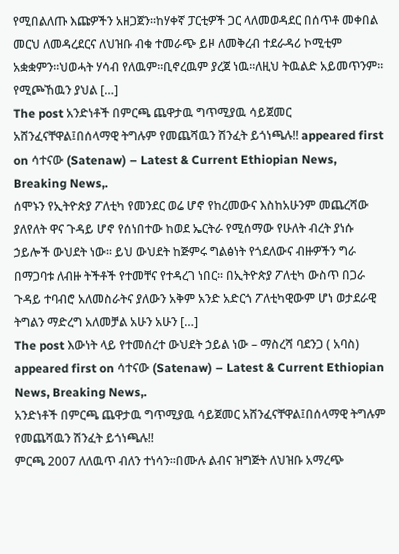የሚበልለጡ እጩዎችን አዘጋጀን፡፡ከሃቀኛ ፓርቲዎች ጋር ላለመወዳደር በሰጥቶ መቀበል መርህ ለመዳረደርና ለህዝቡ ብቁ ተመራጭ ይዞ ለመቅረብ ተደራዳሪ ኮሚቲም አቋቋምን፡፡ህወሓት ሃሳብ የለዉም፡፡ቢኖረዉም ያረጀ ነዉ፡፡ለዚህ ትዉልድ አይመጥንም፡፡የሚጮኸዉን ያህል […]
The post አንድነቶች በምርጫ ጨዋታዉ ግጥሚያዉ ሳይጀመር አሸንፈናቸዋል፤በሰላማዊ ትግሉም የመጨሻዉን ሽንፈት ይጎነጫሉ!! appeared first on ሳተናው (Satenaw) – Latest & Current Ethiopian News, Breaking News,.
ሰሞኑን የኢትዮጵያ ፖለቲካ የመንደር ወሬ ሆኖ የከረመውና እስከአሁንም መጨረሻው ያለየለት ዋና ጉዳይ ሆኖ የሰነበተው ከወደ ኤርትራ የሚሰማው የሁለት ብረት ያነሱ ኃይሎች ውህደት ነው፡፡ ይህ ውህደት ከጅምሩ ግልፅነት የጎደለውና ብዙዎችን ግራ በማጋባቱ ለብዙ ትችቶች የተመቸና የተዳረገ ነበር፡፡ በኢትዮጵያ ፖለቲካ ውስጥ በጋራ ጉዳይ ተባብሮ አለመስራትና ያለውን አቅም አንድ አድርጎ ፖለቲካዊውም ሆነ ወታደራዊ ትግልን ማድረግ አለመቻል አሁን አሁን […]
The post እውነት ላይ የተመሰረተ ውህደት ኃይል ነው – ማስረሻ ባደንጋ ( አባስ) appeared first on ሳተናው (Satenaw) – Latest & Current Ethiopian News, Breaking News,.
አንድነቶች በምርጫ ጨዋታዉ ግጥሚያዉ ሳይጀመር አሸንፈናቸዋል፤በሰላማዊ ትግሉም የመጨሻዉን ሽንፈት ይጎነጫሉ!!
ምርጫ 2007 ለለዉጥ ብለን ተነሳን፡፡በሙሉ ልብና ዝግጅት ለህዝቡ አማረጭ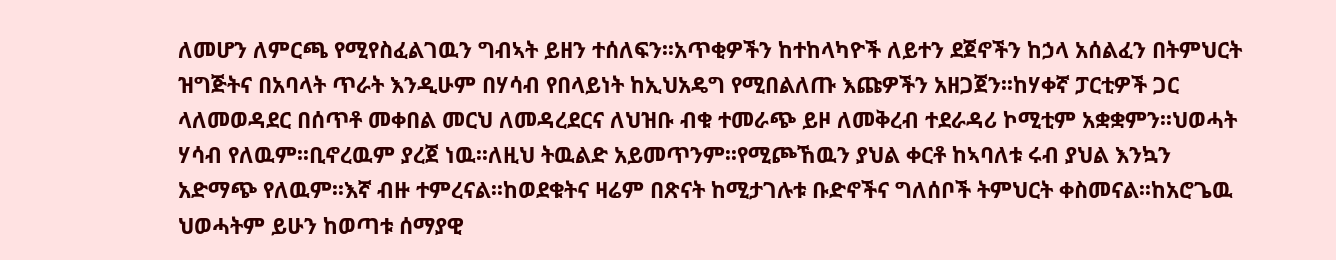ለመሆን ለምርጫ የሚየስፈልገዉን ግብኣት ይዘን ተሰለፍን፡፡አጥቂዎችን ከተከላካዮች ለይተን ደጀኖችን ከኃላ አሰልፈን በትምህርት ዝግጅትና በአባላት ጥራት እንዲሁም በሃሳብ የበላይነት ከኢህአዴግ የሚበልለጡ እጩዎችን አዘጋጀን፡፡ከሃቀኛ ፓርቲዎች ጋር ላለመወዳደር በሰጥቶ መቀበል መርህ ለመዳረደርና ለህዝቡ ብቁ ተመራጭ ይዞ ለመቅረብ ተደራዳሪ ኮሚቲም አቋቋምን፡፡ህወሓት ሃሳብ የለዉም፡፡ቢኖረዉም ያረጀ ነዉ፡፡ለዚህ ትዉልድ አይመጥንም፡፡የሚጮኸዉን ያህል ቀርቶ ከኣባለቱ ሩብ ያህል እንኳን አድማጭ የለዉም፡፡እኛ ብዙ ተምረናል፡፡ከወደቁትና ዛሬም በጽናት ከሚታገሉቱ ቡድኖችና ግለሰቦች ትምህርት ቀስመናል፡፡ከአሮጌዉ ህወሓትም ይሁን ከወጣቱ ሰማያዊ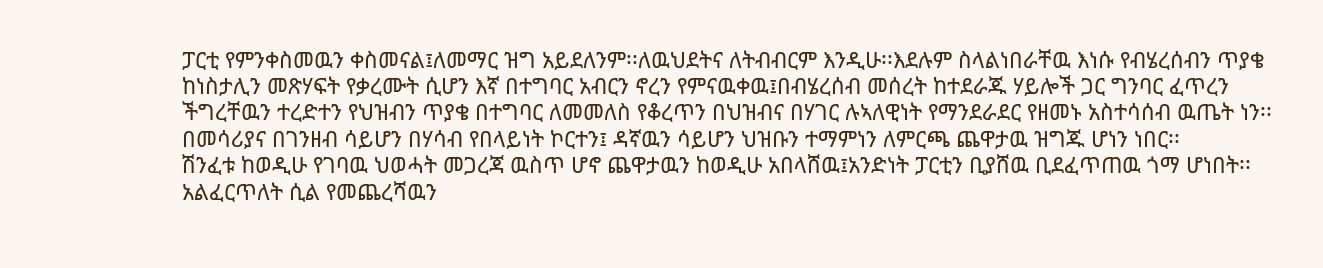ፓርቲ የምንቀስመዉን ቀስመናል፤ለመማር ዝግ አይደለንም፡፡ለዉህደትና ለትብብርም እንዲሁ፡፡እደሉም ስላልነበራቸዉ እነሱ የብሄረሰብን ጥያቄ ከነስታሊን መጽሃፍት የቃረሙት ሲሆን እኛ በተግባር አብርን ኖረን የምናዉቀዉ፤በብሄረሰብ መሰረት ከተደራጁ ሃይሎች ጋር ግንባር ፈጥረን ችግረቸዉን ተረድተን የህዝብን ጥያቄ በተግባር ለመመለስ የቆረጥን በህዝብና በሃገር ሉኣለዊነት የማንደራደር የዘመኑ አስተሳሰብ ዉጤት ነን፡፡በመሳሪያና በገንዘብ ሳይሆን በሃሳብ የበላይነት ኮርተን፤ ዳኛዉን ሳይሆን ህዝቡን ተማምነን ለምርጫ ጨዋታዉ ዝግጁ ሆነን ነበር፡፡
ሽንፈቱ ከወዲሁ የገባዉ ህወሓት መጋረጃ ዉስጥ ሆኖ ጨዋታዉን ከወዲሁ አበላሸዉ፤አንድነት ፓርቲን ቢያሸዉ ቢደፈጥጠዉ ጎማ ሆነበት፡፡አልፈርጥለት ሲል የመጨረሻዉን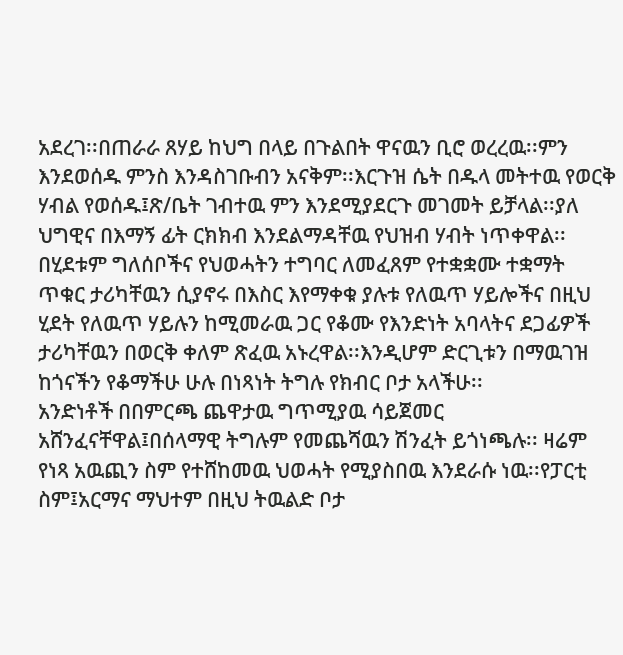አደረገ፡፡በጠራራ ጸሃይ ከህግ በላይ በጉልበት ዋናዉን ቢሮ ወረረዉ፡፡ምን እንደወሰዱ ምንስ እንዳስገቡብን አናቅም፡፡እርጉዝ ሴት በዱላ መትተዉ የወርቅ ሃብል የወሰዱ፤ጽ/ቤት ገብተዉ ምን እንደሚያደርጉ መገመት ይቻላል፡፡ያለ ህግዊና በእማኝ ፊት ርክክብ እንደልማዳቸዉ የህዝብ ሃብት ነጥቀዋል፡፡በሂደቱም ግለሰቦችና የህወሓትን ተግባር ለመፈጸም የተቋቋሙ ተቋማት ጥቁር ታሪካቸዉን ሲያኖሩ በእስር እየማቀቁ ያሉቱ የለዉጥ ሃይሎችና በዚህ ሂደት የለዉጥ ሃይሉን ከሚመራዉ ጋር የቆሙ የእንድነት አባላትና ደጋፊዎች ታሪካቸዉን በወርቅ ቀለም ጽፈዉ አኑረዋል፡፡እንዲሆም ድርጊቱን በማዉገዝ ከጎናችን የቆማችሁ ሁሉ በነጻነት ትግሉ የክብር ቦታ አላችሁ፡፡
አንድነቶች በበምርጫ ጨዋታዉ ግጥሚያዉ ሳይጀመር አሸንፈናቸዋል፤በሰላማዊ ትግሉም የመጨሻዉን ሽንፈት ይጎነጫሉ፡፡ ዛሬም የነጻ አዉጪን ስም የተሸከመዉ ህወሓት የሚያስበዉ እንደራሱ ነዉ፡፡የፓርቲ ስም፤አርማና ማህተም በዚህ ትዉልድ ቦታ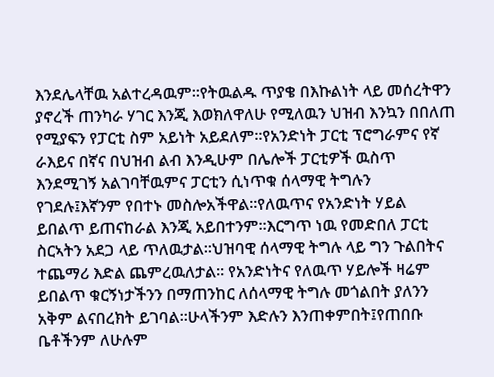እንደሌላቸዉ አልተረዳዉም፡፡የትዉልዱ ጥያቄ በእኩልነት ላይ መሰረትዋን ያኖረች ጠንካራ ሃገር እንጂ እወክለዋለሁ የሚለዉን ህዝብ እንኳን በበለጠ የሚያፍን የፓርቲ ስም አይነት አይደለም፡፡የአንድነት ፓርቲ ፕሮግራምና የኛ ራእይና በኛና በህዝብ ልብ እንዲሁም በሌሎች ፓርቲዎች ዉስጥ እንደሚገኝ አልገባቸዉምና ፓርቲን ሲነጥቁ ሰላማዊ ትግሉን የገደሉ፤እኛንም የበተኑ መስሎአችዋል፡፡የለዉጥና የአንድነት ሃይል ይበልጥ ይጠናከራል እንጂ አይበተንም፡፡እርግጥ ነዉ የመድበለ ፓርቲ ስርኣትን አደጋ ላይ ጥለዉታል፡፡ህዝባዊ ሰላማዊ ትግሉ ላይ ግን ጉልበትና ተጨማሪ እድል ጨምረዉለታል፡፡ የአንድነትና የለዉጥ ሃይሎች ዛሬም ይበልጥ ቁርኝነታችንን በማጠንከር ለሰላማዊ ትግሉ መጎልበት ያለንን አቅም ልናበረክት ይገባል፡፡ሁላችንም እድሉን እንጠቀምበት፤የጠበቡ ቤቶችንም ለሁሉም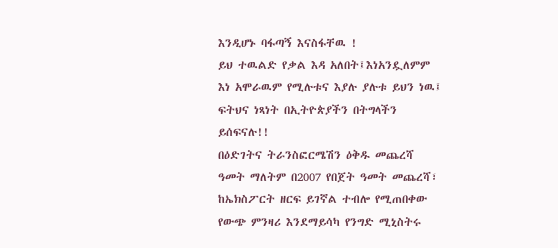እንዲሆኑ ባፋጣኝ እናስፋቸዉ !
ይህ ተዉልድ የቃል እዳ አለበት፤እነአንዷለምም እነ አሞራዉም የሚሉቱና እያሉ ያሉቱ ይህን ነዉ፤ ፍትህና ነጻነት በኢትዮጵያችን በትግላችን ይሰፍናሉ!!
በዕድገትና ትራንስፎርሜሽን ዕቅዱ መጨረሻ ዓመት ማለትም በ2007 የበጀት ዓመት መጨረሻ፣ ከኤክስፖርት ዘርፍ ይገኛል ተብሎ የሚጠበቀው የውጭ ምንዛሪ እንደማይሳካ የንግድ ሚኒስትሩ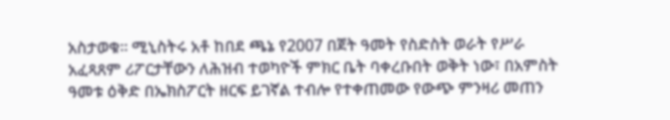አስታወቁ፡፡ ሚኒስትሩ አቶ ከበደ ጫኔ የ2007 በጀት ዓመት የስድስት ወራት የሥራ አፈጻጸም ሪፖርታቸውን ለሕዝብ ተወካዮች ምክር ቤት ባቀረቡበት ወቅት ነው፣ በአምስት ዓመቱ ዕቅድ በኤክስፖርት ዘርፍ ይገኛል ተብሎ የተቀጠመው የውጭ ምንዛሪ መጠን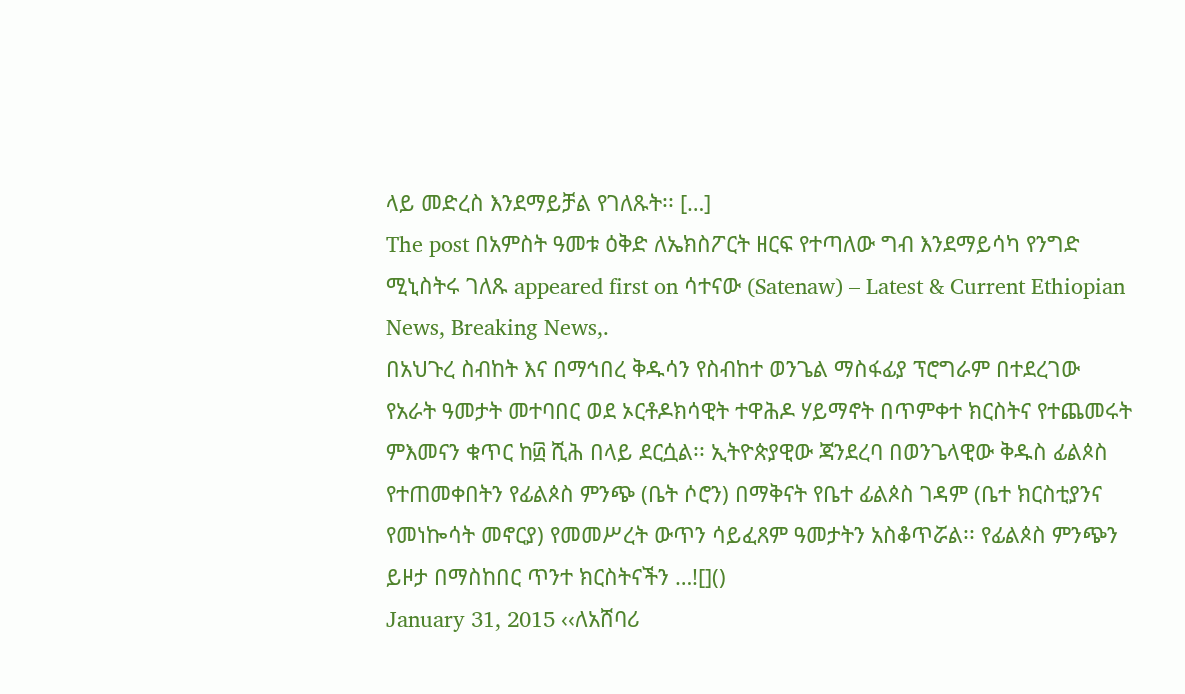ላይ መድረስ እንደማይቻል የገለጹት፡፡ […]
The post በአምስት ዓመቱ ዕቅድ ለኤክስፖርት ዘርፍ የተጣለው ግብ እንደማይሳካ የንግድ ሚኒስትሩ ገለጹ appeared first on ሳተናው (Satenaw) – Latest & Current Ethiopian News, Breaking News,.
በአህጉረ ስብከት እና በማኅበረ ቅዱሳን የስብከተ ወንጌል ማስፋፊያ ፕሮግራም በተደረገው የአራት ዓመታት መተባበር ወደ ኦርቶዶክሳዊት ተዋሕዶ ሃይማኖት በጥምቀተ ክርስትና የተጨመሩት ምእመናን ቁጥር ከ፴ ሺሕ በላይ ደርሷል፡፡ ኢትዮጵያዊው ጃንደረባ በወንጌላዊው ቅዱስ ፊልጶስ የተጠመቀበትን የፊልጶስ ምንጭ (ቤት ሶሮን) በማቅናት የቤተ ፊልጶስ ገዳም (ቤተ ክርስቲያንና የመነኰሳት መኖርያ) የመመሥረት ውጥን ሳይፈጸም ዓመታትን አስቆጥሯል፡፡ የፊልጶስ ምንጭን ይዞታ በማስከበር ጥንተ ክርስትናችን …![]()
January 31, 2015 ‹‹ለአሸባሪ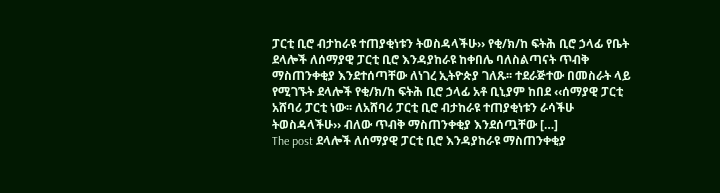ፓርቲ ቢሮ ብታከራዩ ተጠያቂነቱን ትወስዳላችሁ›› የቂ/ክ/ከ ፍትሕ ቢሮ ኃላፊ የቤት ደላሎች ለሰማያዊ ፓርቲ ቢሮ እንዳያከራዩ ከቀበሌ ባለስልጣናት ጥብቅ ማስጠንቀቂያ እንደተሰጣቸው ለነገረ ኢትዮጵያ ገለጹ፡፡ ተደራጅተው በመስራት ላይ የሚገኙት ደላሎች የቂ/ክ/ከ ፍትሕ ቢሮ ኃላፊ አቶ ቢኒያም ከበደ ‹‹ሰማያዊ ፓርቲ አሸባሪ ፓርቲ ነው፡፡ ለአሸባሪ ፓርቲ ቢሮ ብታከራዩ ተጠያቂነቱን ራሳችሁ ትወስዳላችሁ›› ብለው ጥብቅ ማስጠንቀቂያ እንደሰጧቸው […]
The post ደላሎች ለሰማያዊ ፓርቲ ቢሮ እንዳያከራዩ ማስጠንቀቂያ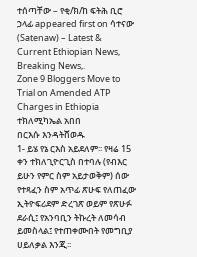ተሰጣቸው – የቂ/ክ/ከ ፍትሕ ቢሮ ኃላፊ appeared first on ሳተናው (Satenaw) – Latest & Current Ethiopian News, Breaking News,.
Zone 9 Bloggers Move to Trial on Amended ATP Charges in Ethiopia
ተክለሚካኤል አበበ
በርእሱ እንዳትሸወዱ
1- ይሄ የኔ ርእስ አይደለም፡፡ የዛሬ 15 ቀን ተክለጊዮርጊስ በተባሉ (የብእር ይሁን የምር ስም አይታወቅም) ሰው የተጻፈን ስም አጥፊ ጽሁፍ የለጠፈው ኢትዮፍሪደም ድረገጽ ወይም የጽሁፉ ደራሲ፤ የአንባቢን ትኩረት ለመሳብ ይመስላል፤ የተጠቀሙበት የመግቢያ ሀይለቃል እንጂ፡፡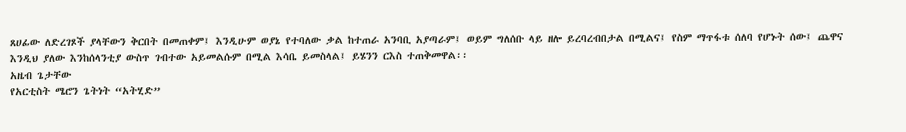ጸሀፊው ለድረገጾች ያላቸውን ቅርበት በመጠቀም፤ እንዲሁም ወያኔ የተባለው ቃል ከተጠራ አንባቢ አያጣራም፤ ወይም ግለሰቡ ላይ ዘሎ ይረባረብበታል በሚልና፤ የስም ማጥፋቱ ሰለባ የሆኑት ሰው፤ ጨዋና እንዲህ ያለው እንከሰላንቲያ ውስጥ ገብተው አይመልሱም በሚል እሳቤ ይመስላል፤ ይሄንን ርእስ ተጠቅመዋል፡፡
አዜብ ጌታቸው
የአርቲስት ሜሮን ጌትነት “አትሂድ”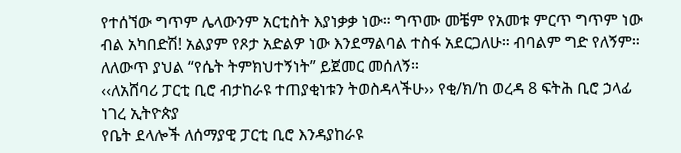የተሰኘው ግጥም ሌላውንም አርቲስት እያነቃቃ ነው። ግጥሙ መቼም የአመቱ ምርጥ ግጥም ነው ብል አካበድሽ! አልያም የጾታ አድልዎ ነው እንደማልባል ተስፋ አደርጋለሁ። ብባልም ግድ የለኝም። ለለውጥ ያህል “የሴት ትምክህተኝነት” ይጀመር መሰለኝ።
‹‹ለአሸባሪ ፓርቲ ቢሮ ብታከራዩ ተጠያቂነቱን ትወስዳላችሁ›› የቂ/ክ/ከ ወረዳ 8 ፍትሕ ቢሮ ኃላፊ
ነገረ ኢትዮጵያ
የቤት ደላሎች ለሰማያዊ ፓርቲ ቢሮ እንዳያከራዩ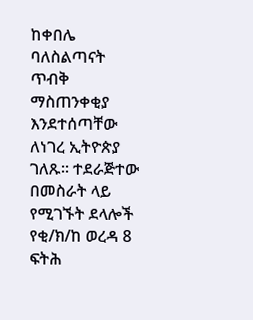ከቀበሌ ባለስልጣናት ጥብቅ ማስጠንቀቂያ እንደተሰጣቸው ለነገረ ኢትዮጵያ ገለጹ፡፡ ተደራጅተው በመስራት ላይ የሚገኙት ደላሎች የቂ/ክ/ከ ወረዳ 8 ፍትሕ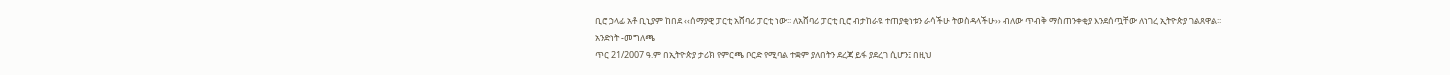ቢሮ ኃላፊ አቶ ቢኒያም ከበደ ‹‹ሰማያዊ ፓርቲ አሸባሪ ፓርቲ ነው፡፡ ለአሸባሪ ፓርቲ ቢሮ ብታከራዩ ተጠያቂነቱን ራሳችሁ ትወስዳላችሁ›› ብለው ጥብቅ ማስጠንቀቂያ እንደሰጧቸው ለነገረ ኢትዮጵያ ገልጸዋል፡፡
አንድነት -መግለጫ
ጥር 21/2007 ዓ.ም በኢትዮጵያ ታሪክ የምርጫ ቦርድ የሚባል ተቋም ያለበትን ደረጃ ይፋ ያደረገ ሲሆን፤ በዚህ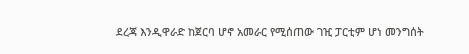ደረጃ እንዲዋራድ ከጀርባ ሆኖ አመራር የሚሰጠው ገዢ ፓርቲም ሆነ መንግሰት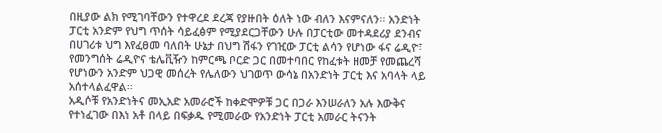በዚያው ልክ የሚገባቸውን የተዋረደ ደረጃ የያዙበት ዕለት ነው ብለን እናምናለን፡፡ አንድነት ፓርቲ አንድም የህግ ጥሰት ሳይፈፅም የሚያደርጋቸውን ሁሉ በፓርቲው መተዳደሪያ ደንብና በሀገሪቱ ህግ እየፈፀመ ባለበት ሁኔታ በህግ ሽፋን የገዢው ፓርቲ ልሳን የሆነው ፋና ሬዲዮ፣ የመንግሰት ሬዲዮና ቴሌቪዥን ከምርጫ ቦርድ ጋር በመተባበር የከፈቱት ዘመቻ የመጨረሻ የሆነውን አንድም ህጋዊ መሰረት የሌለውን ህገወጥ ውሳኔ በአንድነት ፓርቲ እና አባላት ላይ አሰተላልፈዋል፡፡
አዲሶቹ የአንድነትና መኢአድ አመራሮች ከቀድሞዎቹ ጋር በጋራ እንሠራለን አሉ እውቅና የተነፈገው በእነ አቶ በላይ በፍቃዱ የሚመራው የአንድነት ፓርቲ አመራር ትናንት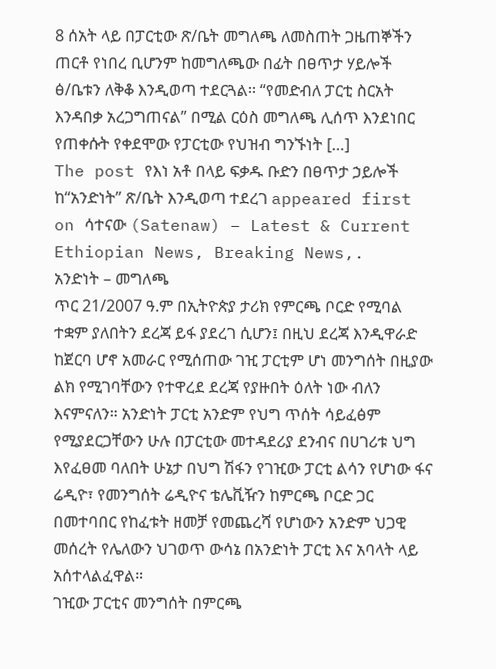8 ሰአት ላይ በፓርቲው ጽ/ቤት መግለጫ ለመስጠት ጋዜጠኞችን ጠርቶ የነበረ ቢሆንም ከመግለጫው በፊት በፀጥታ ሃይሎች ፅ/ቤቱን ለቅቆ እንዲወጣ ተደርጓል፡፡ “የመድብለ ፓርቲ ስርአት እንዳበቃ አረጋግጠናል” በሚል ርዕስ መግለጫ ሊሰጥ እንደነበር የጠቀሱት የቀደሞው የፓርቲው የህዝብ ግንኙነት […]
The post የእነ አቶ በላይ ፍቃዱ ቡድን በፀጥታ ኃይሎች ከ“አንድነት” ጽ/ቤት እንዲወጣ ተደረገ appeared first on ሳተናው (Satenaw) – Latest & Current Ethiopian News, Breaking News,.
አንድነት – መግለጫ
ጥር 21/2007 ዓ.ም በኢትዮጵያ ታሪክ የምርጫ ቦርድ የሚባል ተቋም ያለበትን ደረጃ ይፋ ያደረገ ሲሆን፤ በዚህ ደረጃ እንዲዋራድ ከጀርባ ሆኖ አመራር የሚሰጠው ገዢ ፓርቲም ሆነ መንግሰት በዚያው ልክ የሚገባቸውን የተዋረደ ደረጃ የያዙበት ዕለት ነው ብለን እናምናለን። አንድነት ፓርቲ አንድም የህግ ጥሰት ሳይፈፅም የሚያደርጋቸውን ሁሉ በፓርቲው መተዳደሪያ ደንብና በሀገሪቱ ህግ እየፈፀመ ባለበት ሁኔታ በህግ ሽፋን የገዢው ፓርቲ ልሳን የሆነው ፋና ሬዲዮ፣ የመንግሰት ሬዲዮና ቴሌቪዥን ከምርጫ ቦርድ ጋር በመተባበር የከፈቱት ዘመቻ የመጨረሻ የሆነውን አንድም ህጋዊ መሰረት የሌለውን ህገወጥ ውሳኔ በአንድነት ፓርቲ እና አባላት ላይ አሰተላልፈዋል።
ገዢው ፓርቲና መንግሰት በምርጫ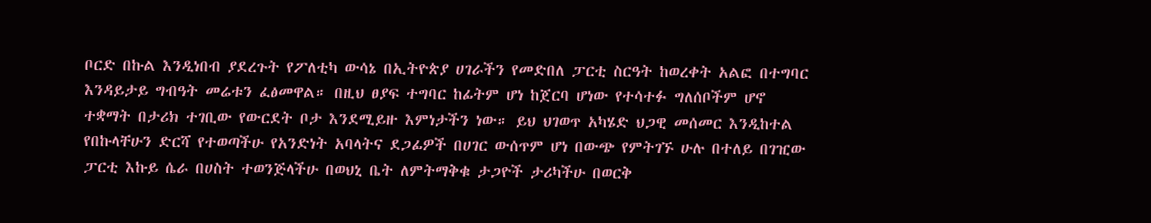ቦርድ በኩል እንዲነበብ ያደረጉት የፖለቲካ ውሳኔ በኢትዮጵያ ሀገራችን የመድበለ ፓርቲ ስርዓት ከወረቀት አልፎ በተግባር እንዳይታይ ግብዓት መሬቱን ፈፅመዋል። በዚህ ፀያፍ ተግባር ከፊትም ሆነ ከጀርባ ሆነው የተሳተፉ ግለሰቦችም ሆኖ ተቋማት በታሪክ ተገቢው የውርደት ቦታ እንደሚይዙ እምነታችን ነው። ይህ ህገወጥ አካሄድ ህጋዊ መሰመር እንዲከተል የበኩላቸሁን ድርሻ የተወጣችሁ የአንድነት አባላትና ደጋፊዎች በሀገር ውሰጥም ሆነ በውጭ የምትገኙ ሁሉ በተለይ በገዢው ፓርቲ እኩይ ሴራ በሀስት ተወንጅላችሁ በወህኒ ቤት ለምትማቅቁ ታጋዮች ታሪካችሁ በወርቅ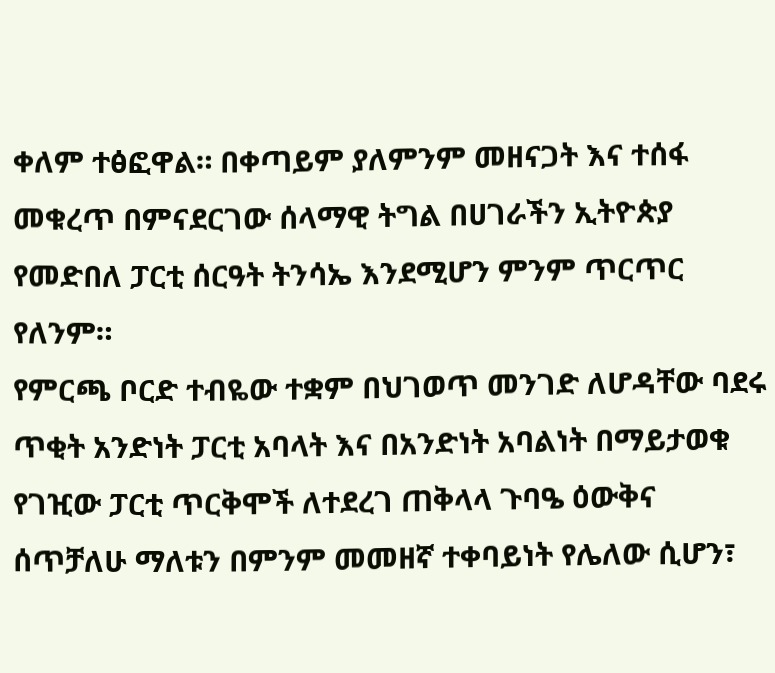ቀለም ተፅፎዋል። በቀጣይም ያለምንም መዘናጋት እና ተሰፋ መቁረጥ በምናደርገው ሰላማዊ ትግል በሀገራችን ኢትዮጵያ የመድበለ ፓርቲ ሰርዓት ትንሳኤ እንደሚሆን ምንም ጥርጥር የለንም።
የምርጫ ቦርድ ተብዬው ተቋም በህገወጥ መንገድ ለሆዳቸው ባደሩ ጥቂት አንድነት ፓርቲ አባላት እና በአንድነት አባልነት በማይታወቁ የገዢው ፓርቲ ጥርቅሞች ለተደረገ ጠቅላላ ጉባዔ ዕውቅና ሰጥቻለሁ ማለቱን በምንም መመዘኛ ተቀባይነት የሌለው ሲሆን፣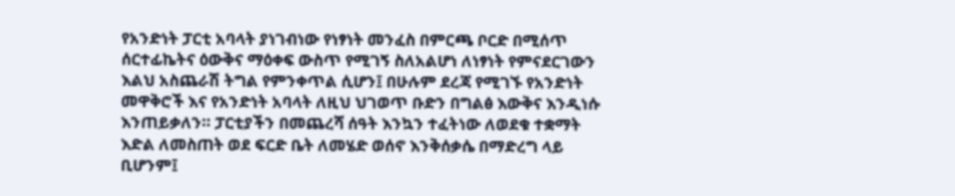የአንድነት ፓርቲ አባላት ያነገብነው የነፃነት መንፈስ በምርጫ ቦርድ በሚሰጥ ሰርተፊኬትና ዕውቅና ማዕቀፍ ውስጥ የሚገኝ ስለአልሆነ ለነፃነት የምናደርገውን እልህ አስጨራሽ ትግል የምንቀጥል ሲሆን፤ በሁሉም ደረጃ የሚገኙ የአንድነት መዋቅሮች እና የአንድነት አባላት ለዚህ ህገወጥ ቡድን በግልፅ እውቅና እንዲነሱ እንጠይቃለን። ፓርቲያችን በመጨረሻ ሰዓት እንኳን ተፈትነው ለወደቁ ተቋማት እድል ለመስጠት ወደ ፍርድ ቤት ለመሄድ ወሰኖ እንቅሰቃሴ በማድረግ ላይ ቢሆንም፤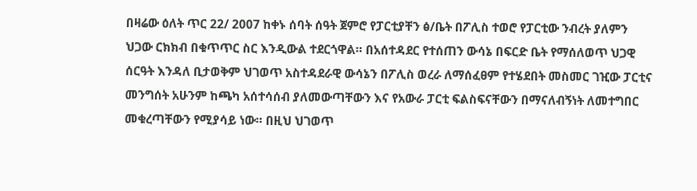በዛሬው ዕለት ጥር 22/ 2007 ከቀኑ ሰባት ሰዓት ጀምሮ የፓርቲያቸን ፅ/ቤት በፖሊስ ተወሮ የፓርቲው ንብረት ያለምን ህጋው ርክክብ በቁጥጥር ስር እንዲውል ተደርጎዋል። በአሰተዳደር የተሰጠን ውሳኔ በፍርድ ቤት የማሰለወጥ ህጋዊ ሰርዓት እንዳለ ቢታወቅም ህገወጥ አስተዳደራዊ ውሳኔን በፖሊስ ወረራ ለማሰፈፀም የተሄደበት መስመር ገዢው ፓርቲና መንግሰት አሁንም ከጫካ አሰተሳሰብ ያለመውጣቸውን እና የአውራ ፓርቲ ፍልስፍናቸውን በማናለብኝነት ለመተግበር መቁረጣቸውን የሚያሳይ ነው። በዚህ ህገወጥ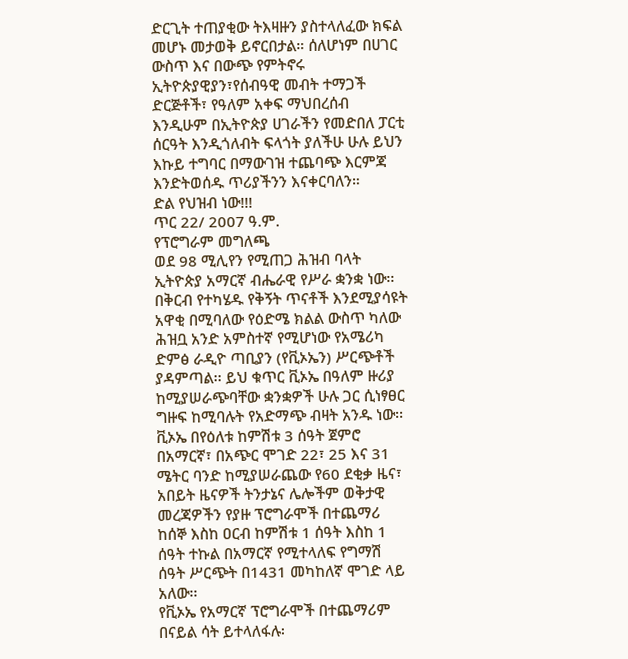ድርጊት ተጠያቂው ትእዛዙን ያስተላለፈው ክፍል መሆኑ መታወቅ ይኖርበታል። ሰለሆነም በሀገር ውስጥ እና በውጭ የምትኖሩ ኢትዮጵያዊያን፣የሰብዓዊ መብት ተማጋች ድርጅቶች፣ የዓለም አቀፍ ማህበረሰብ እንዲሁም በኢትዮጵያ ሀገራችን የመድበለ ፓርቲ ሰርዓት እንዲጎለብት ፍላጎት ያለችሁ ሁሉ ይህን እኩይ ተግባር በማውገዝ ተጨባጭ እርምጃ እንድትወሰዱ ጥሪያችንን እናቀርባለን።
ድል የህዝብ ነው!!!
ጥር 22/ 2007 ዓ.ም.
የፕሮግራም መግለጫ
ወደ 98 ሚሊየን የሚጠጋ ሕዝብ ባላት ኢትዮጵያ አማርኛ ብሔራዊ የሥራ ቋንቋ ነው፡፡ በቅርብ የተካሄዱ የቅኝት ጥናቶች እንደሚያሳዩት አዋቂ በሚባለው የዕድሜ ክልል ውስጥ ካለው ሕዝቧ አንድ አምስተኛ የሚሆነው የአሜሪካ ድምፅ ራዲዮ ጣቢያን (የቪኦኤን) ሥርጭቶች ያዳምጣል፡፡ ይህ ቁጥር ቪኦኤ በዓለም ዙሪያ ከሚያሠራጭባቸው ቋንቋዎች ሁሉ ጋር ሲነፃፀር ግዙፍ ከሚባሉት የአድማጭ ብዛት አንዱ ነው፡፡
ቪኦኤ በየዕለቱ ከምሽቱ 3 ሰዓት ጀምሮ በአማርኛ፣ በአጭር ሞገድ 22፣ 25 እና 31 ሜትር ባንድ ከሚያሠራጨው የ60 ደቂቃ ዜና፣ አበይት ዜናዎች ትንታኔና ሌሎችም ወቅታዊ መረጃዎችን የያዙ ፕሮግራሞች በተጨማሪ ከሰኞ እስከ ዐርብ ከምሽቱ 1 ሰዓት እስከ 1 ሰዓት ተኩል በአማርኛ የሚተላለፍ የግማሽ ሰዓት ሥርጭት በ1431 መካከለኛ ሞገድ ላይ አለው፡፡
የቪኦኤ የአማርኛ ፕሮግራሞች በተጨማሪም በናይል ሳት ይተላለፋሉ፡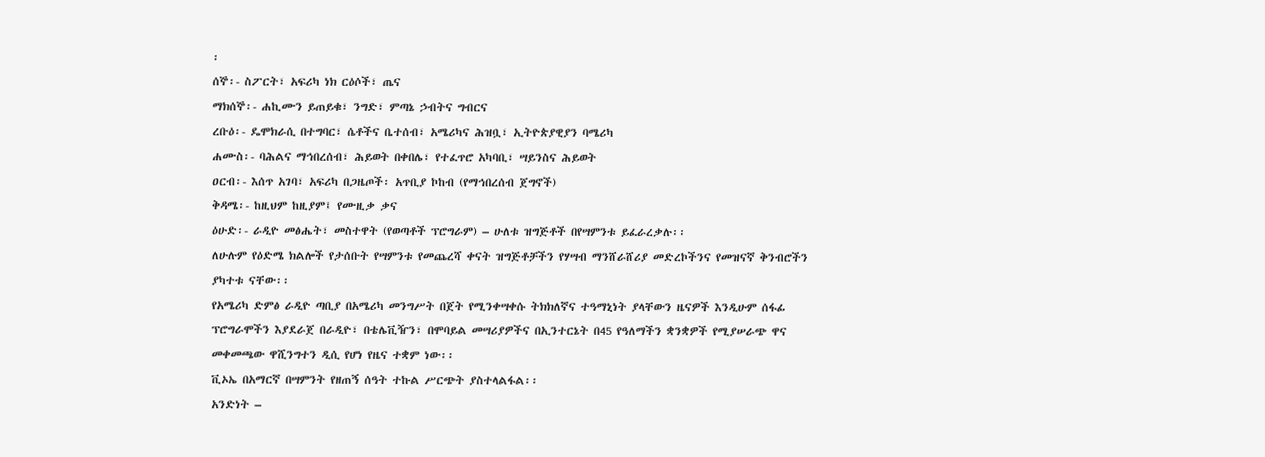፡
ሰኞ፡- ስፖርት፣ አፍሪካ ነክ ርዕሶች፣ ጤና
ማክሰኞ፡- ሐኪሙን ይጠይቁ፣ ንግድ፣ ምጣኔ ኃብትና ግብርና
ረቡዕ፡- ዴሞክራሲ በተግባር፣ ሴቶችና ቤተሰብ፣ አሜሪካና ሕዝቧ፣ ኢትዮጵያዊያን ባሜሪካ
ሐሙስ፡- ባሕልና ማኅበረሰብ፣ ሕይወት በቀበሌ፣ የተፈጥሮ አካባቢ፣ ሣይንስና ሕይወት
ዐርብ፡- እሰጥ አገባ፣ አፍሪካ በጋዜጦች፡ አጥቢያ ኮከብ (የማኅበረሰብ ጀግኖች)
ቅዳሜ፡- ከዚህም ከዚያም፤ የሙዚቃ ቃና
ዕሁድ፡- ራዲዮ መፅሔት፣ መስተዋት (የወጣቶች ፕሮግራም) – ሁለቱ ዝግጅቶች በየሣምንቱ ይፈራረቃሉ፡፡
ለሁሉም የዕድሜ ክልሎች የታሰቡት የሣምንቱ የመጨረሻ ቀናት ዝግጅቶቻችን የሃሣብ ማንሸራሸሪያ መድረኮችንና የመዝናኛ ቅንብሮችን ያካተቱ ናቸው፡፡
የአሜሪካ ድምፅ ራዲዮ ጣቢያ በአሜሪካ መንግሥት በጀት የሚንቀሣቀሱ ትክክለኛና ተዓማኒነት ያላቸውን ዜናዎች እንዲሁም ሰፋፊ ፕሮግራሞችን እያደራጀ በራዲዮ፣ በቴሌቪዥን፣ በሞባይል መሣሪያዎችና በኢንተርኔት በ45 የዓለማችን ቋንቋዎች የሚያሠራጭ ዋና መቀመጫው ዋሺንግተን ዲሲ የሆነ የዜና ተቋም ነው፡፡
ቪኦኤ በአማርኛ በሣምንት የዘጠኝ ሰዓት ተኩል ሥርጭት ያስተላልፋል፡፡
አንድነት –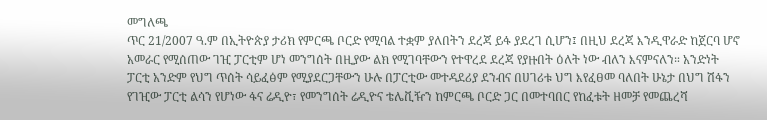መግለጫ
ጥር 21/2007 ዓ.ም በኢትዮጵያ ታሪክ የምርጫ ቦርድ የሚባል ተቋም ያለበትን ደረጃ ይፋ ያደረገ ሲሆን፤ በዚህ ደረጃ እንዲዋራድ ከጀርባ ሆኖ አመራር የሚሰጠው ገዢ ፓርቲም ሆነ መንግሰት በዚያው ልክ የሚገባቸውን የተዋረደ ደረጃ የያዙበት ዕለት ነው ብለን እናምናለን። አንድነት ፓርቲ አንድም የህግ ጥሰት ሳይፈፅም የሚያደርጋቸውን ሁሉ በፓርቲው መተዳደሪያ ደንብና በሀገሪቱ ህግ እየፈፀመ ባለበት ሁኔታ በህግ ሽፋን የገዢው ፓርቲ ልሳን የሆነው ፋና ሬዲዮ፣ የመንግሰት ሬዲዮና ቴሌቪዥን ከምርጫ ቦርድ ጋር በመተባበር የከፈቱት ዘመቻ የመጨረሻ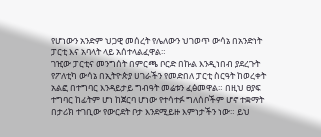የሆነውን አንድም ህጋዊ መሰረት የሌለውን ህገወጥ ውሳኔ በአንድነት ፓርቲ እና አባላት ላይ አሰተላልፈዋል።
ገዢው ፓርቲና መንግሰት በምርጫ ቦርድ በኩል እንዲነበብ ያደረጉት የፖለቲካ ውሳኔ በኢትዮጵያ ሀገራችን የመድበለ ፓርቲ ስርዓት ከወረቀት አልፎ በተግባር እንዳይታይ ግብዓት መሬቱን ፈፅመዋል። በዚህ ፀያፍ ተግባር ከፊትም ሆነ ከጀርባ ሆነው የተሳተፉ ግለሰቦችም ሆኖ ተቋማት በታሪክ ተገቢው የውርደት ቦታ እንደሚይዙ እምነታችን ነው። ይህ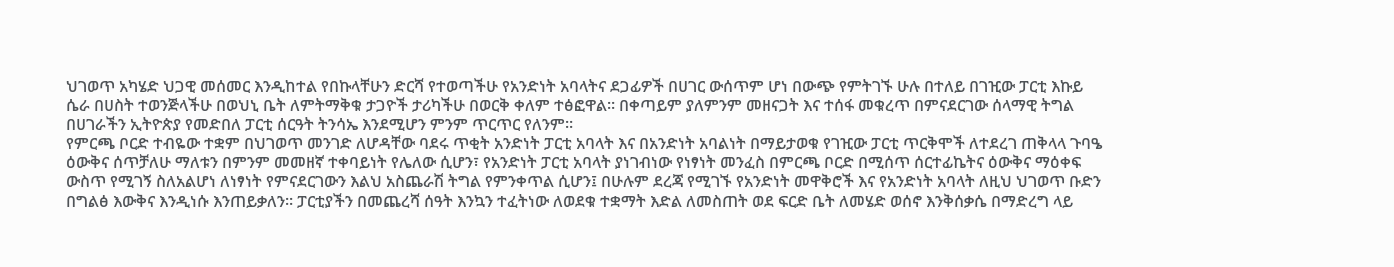ህገወጥ አካሄድ ህጋዊ መሰመር እንዲከተል የበኩላቸሁን ድርሻ የተወጣችሁ የአንድነት አባላትና ደጋፊዎች በሀገር ውሰጥም ሆነ በውጭ የምትገኙ ሁሉ በተለይ በገዢው ፓርቲ እኩይ ሴራ በሀስት ተወንጅላችሁ በወህኒ ቤት ለምትማቅቁ ታጋዮች ታሪካችሁ በወርቅ ቀለም ተፅፎዋል። በቀጣይም ያለምንም መዘናጋት እና ተሰፋ መቁረጥ በምናደርገው ሰላማዊ ትግል በሀገራችን ኢትዮጵያ የመድበለ ፓርቲ ሰርዓት ትንሳኤ እንደሚሆን ምንም ጥርጥር የለንም።
የምርጫ ቦርድ ተብዬው ተቋም በህገወጥ መንገድ ለሆዳቸው ባደሩ ጥቂት አንድነት ፓርቲ አባላት እና በአንድነት አባልነት በማይታወቁ የገዢው ፓርቲ ጥርቅሞች ለተደረገ ጠቅላላ ጉባዔ ዕውቅና ሰጥቻለሁ ማለቱን በምንም መመዘኛ ተቀባይነት የሌለው ሲሆን፣ የአንድነት ፓርቲ አባላት ያነገብነው የነፃነት መንፈስ በምርጫ ቦርድ በሚሰጥ ሰርተፊኬትና ዕውቅና ማዕቀፍ ውስጥ የሚገኝ ስለአልሆነ ለነፃነት የምናደርገውን እልህ አስጨራሽ ትግል የምንቀጥል ሲሆን፤ በሁሉም ደረጃ የሚገኙ የአንድነት መዋቅሮች እና የአንድነት አባላት ለዚህ ህገወጥ ቡድን በግልፅ እውቅና እንዲነሱ እንጠይቃለን። ፓርቲያችን በመጨረሻ ሰዓት እንኳን ተፈትነው ለወደቁ ተቋማት እድል ለመስጠት ወደ ፍርድ ቤት ለመሄድ ወሰኖ እንቅሰቃሴ በማድረግ ላይ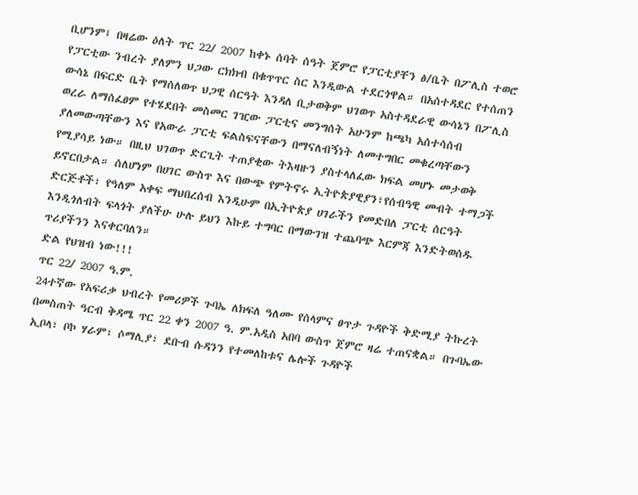ቢሆንም፤ በዛሬው ዕለት ጥር 22/ 2007 ከቀኑ ሰባት ሰዓት ጀምሮ የፓርቲያቸን ፅ/ቤት በፖሊስ ተወሮ የፓርቲው ንብረት ያለምን ህጋው ርክክብ በቁጥጥር ስር እንዲውል ተደርጎዋል። በአሰተዳደር የተሰጠን ውሳኔ በፍርድ ቤት የማሰለወጥ ህጋዊ ሰርዓት እንዳለ ቢታወቅም ህገወጥ አስተዳደራዊ ውሳኔን በፖሊስ ወረራ ለማሰፈፀም የተሄደበት መስመር ገዢው ፓርቲና መንግሰት አሁንም ከጫካ አሰተሳሰብ ያለመውጣቸውን እና የአውራ ፓርቲ ፍልስፍናቸውን በማናለብኝነት ለመተግበር መቁረጣቸውን የሚያሳይ ነው። በዚህ ህገወጥ ድርጊት ተጠያቂው ትእዛዙን ያስተላለፈው ክፍል መሆኑ መታወቅ ይኖርበታል። ሰለሆነም በሀገር ውስጥ እና በውጭ የምትኖሩ ኢትዮጵያዊያን፣የሰብዓዊ መብት ተማጋች ድርጅቶች፣ የዓለም አቀፍ ማህበረሰብ እንዲሁም በኢትዮጵያ ሀገራችን የመድበለ ፓርቲ ሰርዓት እንዲጎለብት ፍላጎት ያለችሁ ሁሉ ይህን እኩይ ተግባር በማውገዝ ተጨባጭ እርምጃ እንድትወሰዱ ጥሪያችንን እናቀርባለን።
ድል የህዝብ ነው!!!
ጥር 22/ 2007 ዓ.ም.
24ተኛው የአፍሪቃ ህብረት የመሪዎች ጉባኤ ለክፍለ ዓለሙ የሰላምና ፀጥታ ጉዳዮች ቅድሚያ ትኩረት በመስጠት ዓርብ ቅዳሜ ጥር 22 ቀን 2007 ዓ. ም.አዲስ አበባ ውስጥ ጀምሮ ዛሬ ተጠናቋል። በጉባኤው ኢቦላ፣ ቦኮ ሃራም፣ ሶማሊያ፣ ደቡብ ሱዳንን የተመለከቱና ሌሎች ጉዳዮች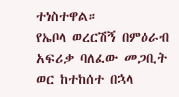ተነስተዋል።
የኤቦላ ወረርሽኝ በምዕራብ አፍሪቃ ባለፈው መጋቢት ወር ከተከሰተ በኋላ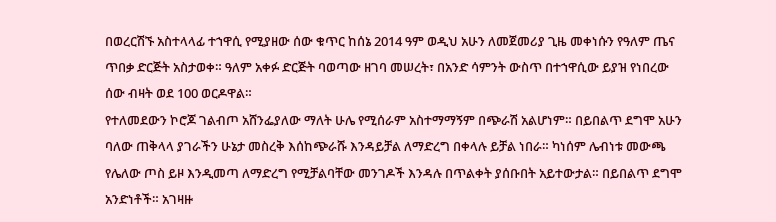በወረርሽኙ አስተላላፊ ተኀዋሲ የሚያዘው ሰው ቁጥር ከሰኔ 2014 ዓም ወዲህ አሁን ለመጀመሪያ ጊዜ መቀነሱን የዓለም ጤና ጥበቃ ድርጅት አስታወቀ። ዓለም አቀፉ ድርጅት ባወጣው ዘገባ መሠረት፣ በአንድ ሳምንት ውስጥ በተኀዋሲው ይያዝ የነበረው ሰው ብዛት ወደ 100 ወርዶዋል።
የተለመደውን ኮሮጆ ገልብጦ አሸንፌያለው ማለት ሁሌ የሚሰራም አስተማማኝም በጭራሽ አልሆነም። በይበልጥ ደግሞ አሁን ባለው ጠቅላላ ያገራችን ሁኔታ መስረቅ እሰከጭራሹ እንዳይቻል ለማድረግ በቀላሉ ይቻል ነበራ። ካነሰም ሌብነቱ መውጫ የሌለው ጦስ ይዞ እንዲመጣ ለማድረግ የሚቻልባቸው መንገዶች እንዳሉ በጥልቀት ያሰቡበት አይተውታል። በይበልጥ ደግሞ አንድነቶች። አገዛዙ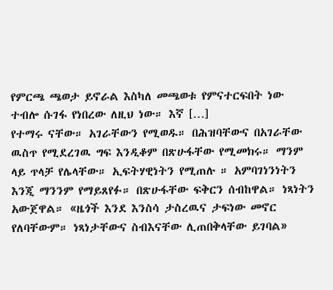የምርጫ ጫወታ ይኖራል እስካለ መጫወቱ የምናተርፍበት ነው ተብሎ ሱገፋ የነበረው ለዚህ ነው። እኛ […]
የተማሩ ናቸው። አገራቸውን የሚወዱ። በሕዝባቸውና በአገራቸው ዉስጥ የሚደረገዉ ግፍ እንዲቆም በጽሁፋቸው የሚመክሩ። ማንም ላይ ጥላቻ የሌላቸው። ኢፍትሃዊነትን የሚጠሉ ። አምባገነንነትን እንጂ ማንንም የማይጸየፉ። በጽሁፋቸው ፍቅርን ሰብከዋል። ነጻነትን አውጀዋል። «ዜጎች እንደ እንስሳ ታስረዉና ታፍነው መኖር የለባቸውም። ነጻነታቸውና ስብእናቸው ሊጠበቅላቸው ይገባል»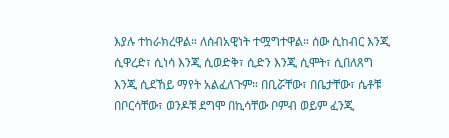እያሉ ተከራክረዋል። ለሰብአዊነት ተሟግተዋል። ሰው ሲከብር እንጂ ሲዋረድ፣ ሲነሳ እንጂ ሲወድቅ፣ ሲድን እንጂ ሲሞት፣ ሲበለጸግ እንጂ ሲደኸይ ማየት አልፈለጉም። በቢሯቸው፣ በቤታቸው፣ ሴቶቹ በቦርሳቸው፣ ወንዶቹ ደግሞ በኪሳቸው ቦምብ ወይም ፈንጂ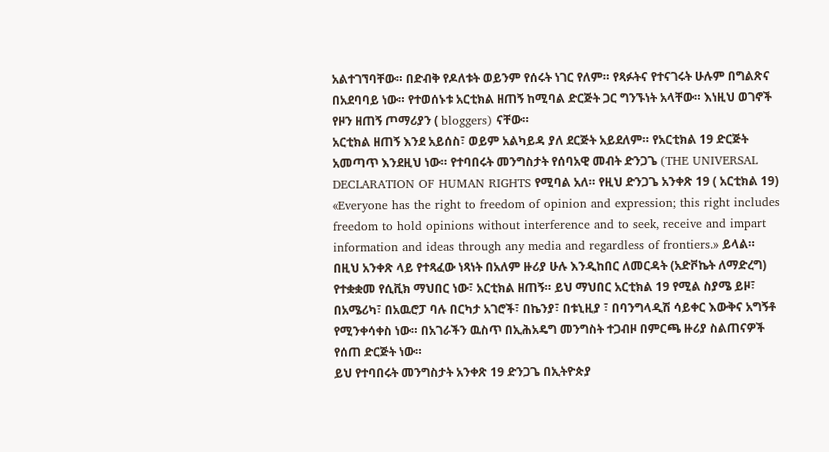አልተገኘባቸው። በድብቅ የዶለቱት ወይንም የሰሩት ነገር የለም። የጻፉትና የተናገሩት ሁሉም በግልጽና በአደባባይ ነው። የተወሰኑቱ አርቲክል ዘጠኝ ከሚባል ድርጅት ጋር ግንኙነት አላቸው። እነዚህ ወገኖች የዞን ዘጠኝ ጦማሪያን ( bloggers) ናቸው።
አርቲክል ዘጠኝ እንደ አይሰስ፣ ወይም አልካይዳ ያለ ደርጅት አይደለም። የአርቲክል 19 ድርጅት አመጣጥ እንደዚህ ነው። የተባበሩት መንግስታት የሰባአዊ መብት ድንጋጌ (THE UNIVERSAL DECLARATION OF HUMAN RIGHTS የሚባል አለ። የዚህ ድንጋጌ አንቀጽ 19 ( አርቲክል 19) «Everyone has the right to freedom of opinion and expression; this right includes freedom to hold opinions without interference and to seek, receive and impart information and ideas through any media and regardless of frontiers.» ይላል።
በዚህ አንቀጽ ላይ የተጻፈው ነጻነት በአለም ዙሪያ ሁሉ እንዲከበር ለመርዳት (አድቮኬት ለማድረግ) የተቋቋመ የሲቪክ ማህበር ነው፣ አርቲክል ዘጠኝ። ይህ ማህበር አርቲክል 19 የሚል ስያሜ ይዞ፣ በአሜሪካ፣ በአዉሮፓ ባሉ በርካታ አገሮች፣ በኬንያ፣ በቱኒዚያ ፣ በባንግላዲሽ ሳይቀር እውቅና አግኝቶ የሚንቀሳቀስ ነው። በአገራችን ዉስጥ በኢሕአዴግ መንግስት ተጋብዞ በምርጫ ዙሪያ ስልጠናዎች የሰጠ ድርጅት ነው።
ይህ የተባበሩት መንግስታት አንቀጽ 19 ድንጋጌ በኢትዮጵያ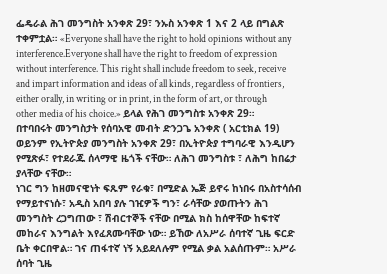ፌዴራል ሕገ መንግስት አንቀጽ 29፣ ንኡስ አንቀጽ 1 እና 2 ላይ በግልጽ ተቀምቷል። «Everyone shall have the right to hold opinions without any interference.Everyone shall have the right to freedom of expression without interference. This right shall include freedom to seek, receive and impart information and ideas of all kinds, regardless of frontiers, either orally, in writing or in print, in the form of art, or through other media of his choice.» ይላል የሕገ መንግስቱ አንቀጽ 29።
በተባበሩት መንግስታት የሰባአዊ መብት ድንጋጌ አንቀጽ ( አርቲክል 19) ወይንም የኢትዮጵያ መንግስት አንቀጽ 29፣ በኢትዮጵያ ተግባራዊ እንዲሆን የሚጽፉ፣ የተደራጁ ሰላማዊ ዜጎች ናቸው። ለሕገ መንግስቱ ፣ ለሕግ ከበሬታ ያላቸው ናቸው።
ነገር ግን ከዘመናዊነት ፍጹም የራቁ፣ በሚድል ኤጅ ይኖሩ ከነበሩ በአስተሳሰብ የማይተናነሱ፣ አዲስ አበባ ያሉ ገዢዎች ግን፣ ራሳቸው ያወጡትን ሕገ መንግስት ረጋግጠው ፣ ሽብርተኞች ናቸው በሚል ክስ ከሰዋቸው ከፍተኛ መከራና እንግልት እየፈጸሙባቸው ነው። ይኸው ለአሥራ ሰባተኛ ጊዜ ፍርድ ቤት ቀርበዋል። ገና ጠፋተኛ ነኝ አይደለሉም የሚል ቃል አልሰጡም። አሥራ ሰባት ጊዜ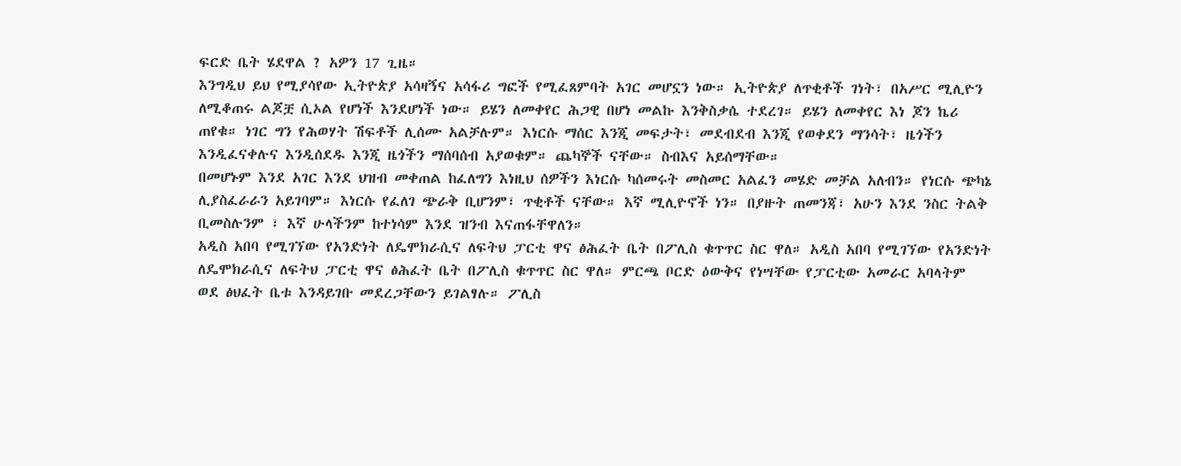ፍርድ ቤት ሄደዋል ? አዎን 17 ጊዜ።
እንግዲህ ይህ የሚያሳየው ኢትዮጵያ አሳዛኝና አሳፋሪ ግፎች የሚፈጸምባት አገር መሆኗን ነው። ኢትዮጵያ ለጥቂቶች ገነት፣ በአሥር ሚሊዮን ለሚቆጠሩ ልጆቿ ሲኦል የሆነች እንደሆነች ነው። ይሄን ለመቀየር ሕጋዊ በሆነ መልኩ እንቅስቃሴ ተደረገ። ይሄን ለመቀየር እነ ጆን ኬሪ ጠየቁ። ነገር ግን የሕወሃት ሽፍቶች ሊሰሙ አልቻሉም። እነርሱ ማሰር እንጂ መፍታት፣ መደብደብ እንጂ የወቀደን ማንሳት፣ ዜጎችን እንዲፈናቀሉና እንዲሰደዱ እንጂ ዜጎችን ማሰባሰብ አያወቁም። ጨካኞች ናቸው። ስብእና አይሰማቸው።
በመሆኑም እንደ አገር እንደ ህዝብ መቀጠል ከፈለግን እነዚህ ሰዎችን እነርሱ ካሰመሩት መስመር አልፈን መሄድ መቻል አለብን። የነርሱ ጭካኔ ሊያስፈራራን አይገባም። እነርሱ የፈለገ ጭራቅ ቢሆንም፣ ጥቂቶች ናቸው። እኛ ሚሊዮኖች ነን። በያዙት ጠመንጃ፣ አሁን እንደ ንስር ትልቅ ቢመስሉንም ፣ እኛ ሁላችንም ከተነሳም እንደ ዝንብ እናጠፋቸዋለን።
አዲስ አበባ የሚገኘው የአንድነት ለዴሞክራሲና ለፍትህ ፓርቲ ዋና ፅሕፈት ቤት በፖሊስ ቁጥጥር ስር ዋለ። አዲስ አበባ የሚገኘው የአንድነት ለዴሞክራሲና ለፍትህ ፓርቲ ዋና ፅሕፈት ቤት በፖሊስ ቁጥጥር ስር ዋለ። ምርጫ ቦርድ ዕውቅና የነሣቸው የፓርቲው አመራር አባላትም ወደ ፅህፈት ቤቱ እንዳይገቡ መደረጋቸውን ይገልፃሉ። ፖሊስ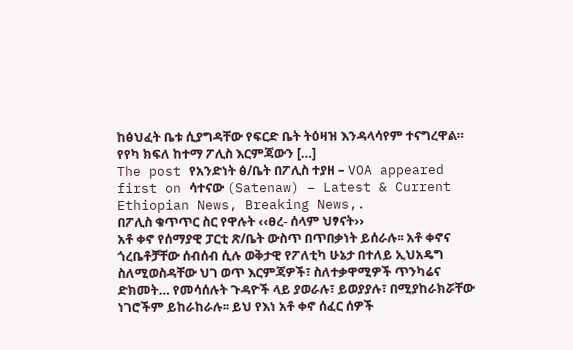ከፅህፈት ቤቱ ሲያግዳቸው የፍርድ ቤት ትዕዛዝ እንዳላሳየም ተናግረዋል። የየካ ክፍለ ከተማ ፖሊስ እርምጃውን […]
The post የአንድነት ፅ/ቤት በፖሊስ ተያዘ – VOA appeared first on ሳተናው (Satenaw) – Latest & Current Ethiopian News, Breaking News,.
በፖሊስ ቁጥጥር ስር የዋሉት ‹‹ፀረ- ሰላም ህፃናት››
አቶ ቀኖ የሰማያዊ ፓርቲ ጽ/ቤት ውስጥ በጥበቃነት ይሰራሉ፡፡ አቶ ቀኖና ጎረቤቶቻቸው ሰብሰብ ሲሉ ወቅታዊ የፖለቲካ ሁኔታ በተለይ ኢህአዴግ ስለሚወስዳቸው ህገ ወጥ እርምጃዎች፣ ስለተቃዋሚዎች ጥንካሬና ድክመት… የመሳሰሉት ጉዳዮች ላይ ያወራሉ፣ ይወያያሉ፣ በሚያከራክሯቸው ነገሮችም ይከራከራሉ፡፡ ይህ የእነ አቶ ቀኖ ሰፈር ሰዎች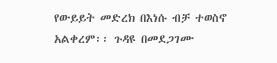የውይይት መድረክ በእነሱ ብቻ ተወስኖ አልቀረም፡፡ ጉዳዩ በመደጋገሙ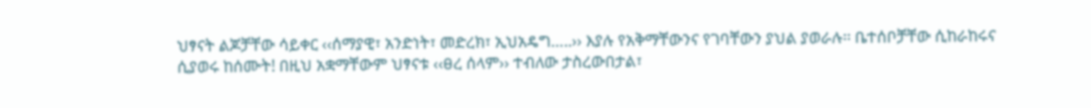ህፃናት ልጆቻቸው ሳይቀር ‹‹ሰማያዊ፣ አንድነት፣ መድረክ፣ ኢህአዴግ…..›› እያሉ የአቅማቸውንና የገባቸውን ያህል ያወራሉ፡፡ ቤተሰቦቻቸው ሲከራከሩና ሲያወሩ ከሰሙት! በዚህ አቋማቸውም ህፃናቱ ‹‹ፀረ ሰላም›› ተብለው ታስረውበታል፣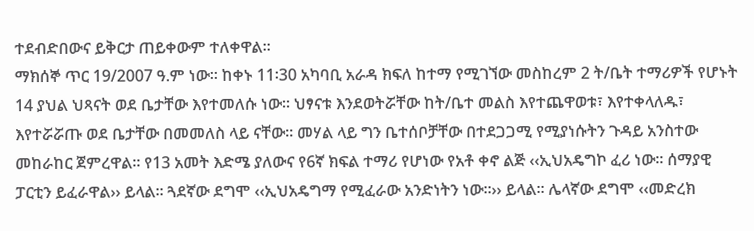ተደብድበውና ይቅርታ ጠይቀውም ተለቀዋል፡፡
ማክሰኞ ጥር 19/2007 ዓ.ም ነው፡፡ ከቀኑ 11፡30 አካባቢ አራዳ ክፍለ ከተማ የሚገኘው መስከረም 2 ት/ቤት ተማሪዎች የሆኑት 14 ያህል ህጻናት ወደ ቤታቸው እየተመለሱ ነው፡፡ ህፃናቱ እንደወትሯቸው ከት/ቤተ መልስ እየተጨዋወቱ፣ እየተቀላለዱ፣ እየተሯሯጡ ወደ ቤታቸው በመመለስ ላይ ናቸው፡፡ መሃል ላይ ግን ቤተሰቦቻቸው በተደጋጋሚ የሚያነሱትን ጉዳይ አንስተው መከራከር ጀምረዋል፡፡ የ13 አመት እድሜ ያለውና የ6ኛ ክፍል ተማሪ የሆነው የአቶ ቀኖ ልጅ ‹‹ኢህአዴግኮ ፈሪ ነው፡፡ ሰማያዊ ፓርቲን ይፈራዋል›› ይላል፡፡ ጓደኛው ደግሞ ‹‹ኢህአዴግማ የሚፈራው አንድነትን ነው፡፡›› ይላል፡፡ ሌላኛው ደግሞ ‹‹መድረክ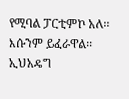የሚባል ፓርቲምኮ አለ፡፡ እሱንም ይፈራዋል፡፡ ኢህአዴግ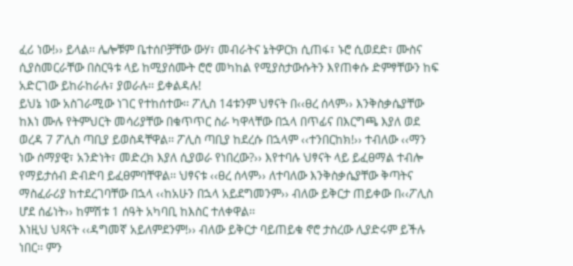ፈሪ ነው!›› ይላል፡፡ ሌሎቹም ቤተሰቦቻቸው ውሃ፣ መብራትና ኔትዎርክ ሲጠፋ፣ ኑሮ ሲወደድ፣ ሙስና ሲያስመርራቸው በስርዓቱ ላይ ከሚያሰሙት ሮሮ መካከል የሚያስታውሱትን እየጠቀሱ ድምፃቸውን ከፍ አድርገው ይከራከራሉ፣ ያወራሉ፡፡ ይቀልዳሉ!
ይህኔ ነው አስገራሚው ነገር የተከሰተው፡፡ ፖሊስ 14ቱንም ህፃናት በ‹‹ፀረ ሰላም›› እንቅስቃሴያቸው ከእነ ሙሉ የትምህርት መሳሪያቸው በቁጥጥር ስራ ካዋላቸው በኋላ በጥፊና በእርግጫ እያለ ወደ ወረዳ 7 ፖሊስ ጣቢያ ይወስዳቸዋል፡፡ ፖሊስ ጣቢያ ከደረሱ በኋላም ‹‹ተንበርከክ!›› ተብለው ‹‹ማን ነው ሰማያዊ፣ አንድነት፣ መድረክ እያለ ሲያወራ የነበረው?›› እየተባሉ ህፃናት ላይ ይፈፀማል ተብሎ የማይታሰብ ድብድባ ይፈፀምባቸዋል፡፡ ህፃናቱ ‹‹ፀረ ሰላም›› ለተባለው እንቅስቃሴያቸው ቅጣትና ማስፈራሪያ ከተደረገባቸው በኋላ ‹‹ከአሁን በኋላ አይደግመንም›› ብለው ይቅርታ ጠይቀው በ‹‹ፖሊስ ሆደ ሰፊነት›› ከምሽቱ 1 ሰዓት አካባቢ ከእስር ተለቀዋል፡፡
እነዚህ ህጻናት ‹‹ዳግመኛ አይለምደንም!›› ብለው ይቅርታ ባይጠይቁ ኖሮ ታስረው ሊያድሩም ይችሉ ነበር፡፡ ምን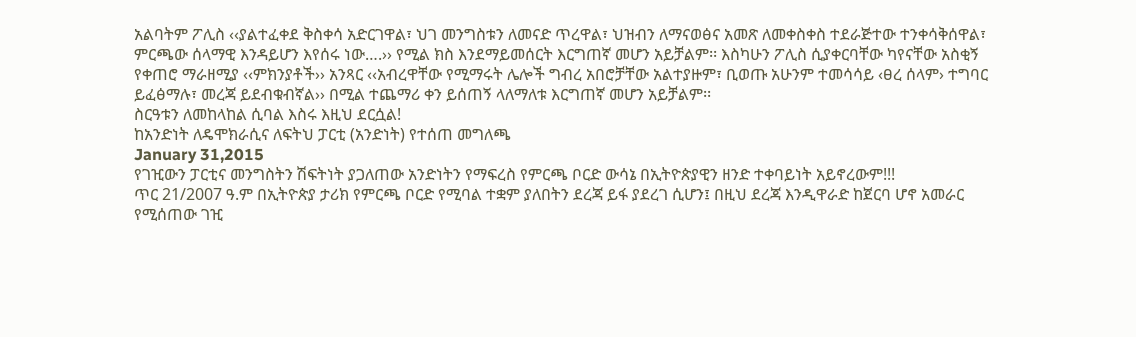አልባትም ፖሊስ ‹‹ያልተፈቀደ ቅስቀሳ አድርገዋል፣ ህገ መንግስቱን ለመናድ ጥረዋል፣ ህዝብን ለማናወፅና አመጽ ለመቀስቀስ ተደራጅተው ተንቀሳቅሰዋል፣ ምርጫው ሰላማዊ እንዳይሆን እየሰሩ ነው….›› የሚል ክስ እንደማይመሰርት እርግጠኛ መሆን አይቻልም፡፡ እስካሁን ፖሊስ ሲያቀርባቸው ካየናቸው አስቂኝ የቀጠሮ ማራዘሚያ ‹‹ምክንያቶች›› አንጻር ‹‹አብረዋቸው የሚማሩት ሌሎች ግብረ አበሮቻቸው አልተያዙም፣ ቢወጡ አሁንም ተመሳሳይ ‹ፀረ ሰላም› ተግባር ይፈፅማሉ፣ መረጃ ይደብቁብኛል›› በሚል ተጨማሪ ቀን ይሰጠኝ ላለማለቱ እርግጠኛ መሆን አይቻልም፡፡
ስርዓቱን ለመከላከል ሲባል እስሩ እዚህ ደርሷል!
ከአንድነት ለዴሞክራሲና ለፍትህ ፓርቲ (አንድነት) የተሰጠ መግለጫ
January 31,2015
የገዢውን ፓርቲና መንግስትን ሽፍትነት ያጋለጠው አንድነትን የማፍረስ የምርጫ ቦርድ ውሳኔ በኢትዮጵያዊን ዘንድ ተቀባይነት አይኖረውም!!!
ጥር 21/2007 ዓ.ም በኢትዮጵያ ታሪክ የምርጫ ቦርድ የሚባል ተቋም ያለበትን ደረጃ ይፋ ያደረገ ሲሆን፤ በዚህ ደረጃ እንዲዋራድ ከጀርባ ሆኖ አመራር የሚሰጠው ገዢ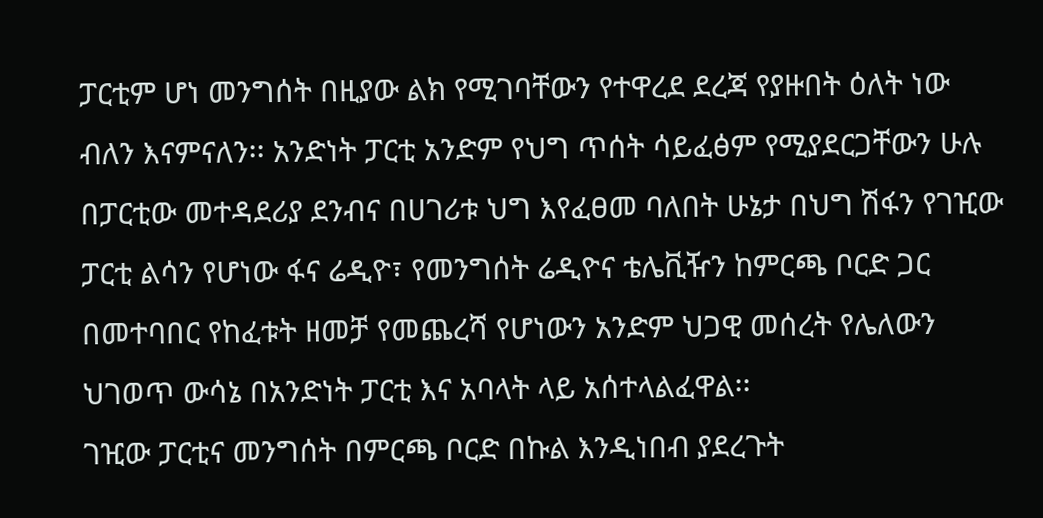ፓርቲም ሆነ መንግሰት በዚያው ልክ የሚገባቸውን የተዋረደ ደረጃ የያዙበት ዕለት ነው ብለን እናምናለን፡፡ አንድነት ፓርቲ አንድም የህግ ጥሰት ሳይፈፅም የሚያደርጋቸውን ሁሉ በፓርቲው መተዳደሪያ ደንብና በሀገሪቱ ህግ እየፈፀመ ባለበት ሁኔታ በህግ ሽፋን የገዢው ፓርቲ ልሳን የሆነው ፋና ሬዲዮ፣ የመንግሰት ሬዲዮና ቴሌቪዥን ከምርጫ ቦርድ ጋር በመተባበር የከፈቱት ዘመቻ የመጨረሻ የሆነውን አንድም ህጋዊ መሰረት የሌለውን ህገወጥ ውሳኔ በአንድነት ፓርቲ እና አባላት ላይ አሰተላልፈዋል፡፡
ገዢው ፓርቲና መንግሰት በምርጫ ቦርድ በኩል እንዲነበብ ያደረጉት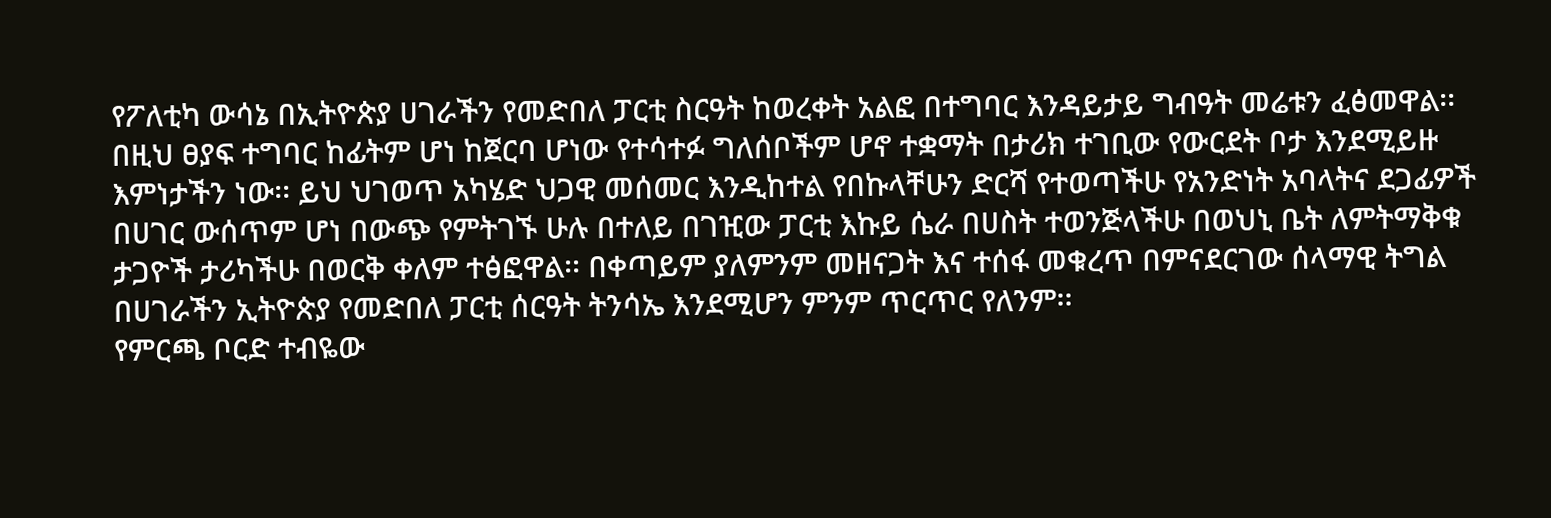የፖለቲካ ውሳኔ በኢትዮጵያ ሀገራችን የመድበለ ፓርቲ ስርዓት ከወረቀት አልፎ በተግባር እንዳይታይ ግብዓት መሬቱን ፈፅመዋል፡፡ በዚህ ፀያፍ ተግባር ከፊትም ሆነ ከጀርባ ሆነው የተሳተፉ ግለሰቦችም ሆኖ ተቋማት በታሪክ ተገቢው የውርደት ቦታ እንደሚይዙ እምነታችን ነው፡፡ ይህ ህገወጥ አካሄድ ህጋዊ መሰመር እንዲከተል የበኩላቸሁን ድርሻ የተወጣችሁ የአንድነት አባላትና ደጋፊዎች በሀገር ውሰጥም ሆነ በውጭ የምትገኙ ሁሉ በተለይ በገዢው ፓርቲ እኩይ ሴራ በሀስት ተወንጅላችሁ በወህኒ ቤት ለምትማቅቁ ታጋዮች ታሪካችሁ በወርቅ ቀለም ተፅፎዋል፡፡ በቀጣይም ያለምንም መዘናጋት እና ተሰፋ መቁረጥ በምናደርገው ሰላማዊ ትግል በሀገራችን ኢትዮጵያ የመድበለ ፓርቲ ሰርዓት ትንሳኤ እንደሚሆን ምንም ጥርጥር የለንም፡፡
የምርጫ ቦርድ ተብዬው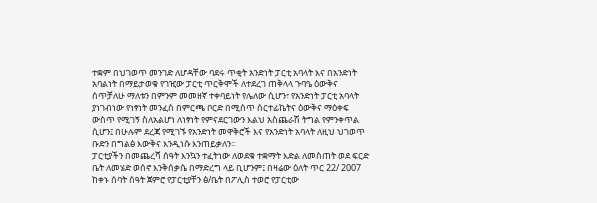ተቋም በህገወጥ መንገድ ለሆዳቸው ባደሩ ጥቂት አንድነት ፓርቲ አባላት እና በአንድነት አባልነት በማይታወቁ የገዢው ፓርቲ ጥርቅሞች ለተደረገ ጠቅላላ ጉባዔ ዕውቅና ሰጥቻለሁ ማለቱን በምንም መመዘኛ ተቀባይነት የሌለው ሲሆን፣ የአንድነት ፓርቲ አባላት ያነገብነው የነፃነት መንፈስ በምርጫ ቦርድ በሚሰጥ ሰርተፊኬትና ዕውቅና ማዕቀፍ ውስጥ የሚገኝ ስለአልሆነ ለነፃነት የምናደርገውን እልህ አስጨራሽ ትግል የምንቀጥል ሲሆን፤ በሁሉም ደረጃ የሚገኙ የአንድነት መዋቅሮች እና የአንድነት አባላት ለዚህ ህገወጥ ቡድን በግልፅ እውቅና እንዲነሱ እንጠይቃለን፡፡
ፓርቲያችን በመጨረሻ ሰዓት እንኳን ተፈትነው ለወደቁ ተቋማት እድል ለመስጠት ወደ ፍርድ ቤት ለመሄድ ወሰኖ እንቅሰቃሴ በማድረግ ላይ ቢሆንም፤ በዛሬው ዕለት ጥር 22/ 2007 ከቀኑ ሰባት ሰዓት ጀምሮ የፓርቲያቸን ፅ/ቤት በፖሊስ ተወሮ የፓርቲው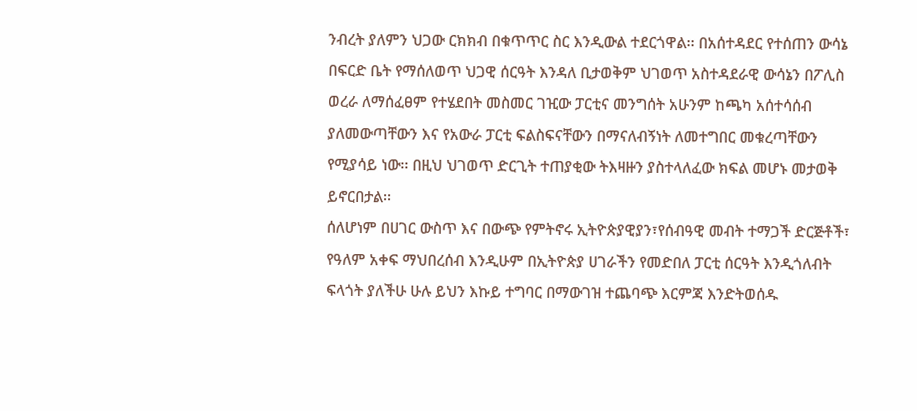ንብረት ያለምን ህጋው ርክክብ በቁጥጥር ስር እንዲውል ተደርጎዋል፡፡ በአሰተዳደር የተሰጠን ውሳኔ በፍርድ ቤት የማሰለወጥ ህጋዊ ሰርዓት እንዳለ ቢታወቅም ህገወጥ አስተዳደራዊ ውሳኔን በፖሊስ ወረራ ለማሰፈፀም የተሄደበት መስመር ገዢው ፓርቲና መንግሰት አሁንም ከጫካ አሰተሳሰብ ያለመውጣቸውን እና የአውራ ፓርቲ ፍልስፍናቸውን በማናለብኝነት ለመተግበር መቁረጣቸውን የሚያሳይ ነው፡፡ በዚህ ህገወጥ ድርጊት ተጠያቂው ትእዛዙን ያስተላለፈው ክፍል መሆኑ መታወቅ ይኖርበታል፡፡
ሰለሆነም በሀገር ውስጥ እና በውጭ የምትኖሩ ኢትዮጵያዊያን፣የሰብዓዊ መብት ተማጋች ድርጅቶች፣ የዓለም አቀፍ ማህበረሰብ እንዲሁም በኢትዮጵያ ሀገራችን የመድበለ ፓርቲ ሰርዓት እንዲጎለብት ፍላጎት ያለችሁ ሁሉ ይህን እኩይ ተግባር በማውገዝ ተጨባጭ እርምጃ እንድትወሰዱ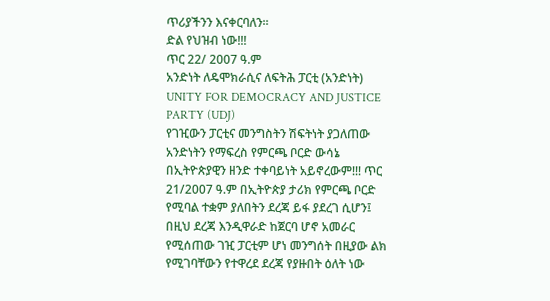ጥሪያችንን እናቀርባለን፡፡
ድል የህዝብ ነው!!!
ጥር 22/ 2007 ዓ.ም
አንድነት ለዴሞክራሲና ለፍትሕ ፓርቲ (አንድነት)
UNITY FOR DEMOCRACY AND JUSTICE PARTY (UDJ)
የገዢውን ፓርቲና መንግስትን ሽፍትነት ያጋለጠው አንድነትን የማፍረስ የምርጫ ቦርድ ውሳኔ በኢትዮጵያዊን ዘንድ ተቀባይነት አይኖረውም!!! ጥር 21/2007 ዓ.ም በኢትዮጵያ ታሪክ የምርጫ ቦርድ የሚባል ተቋም ያለበትን ደረጃ ይፋ ያደረገ ሲሆን፤ በዚህ ደረጃ እንዲዋራድ ከጀርባ ሆኖ አመራር የሚሰጠው ገዢ ፓርቲም ሆነ መንግሰት በዚያው ልክ የሚገባቸውን የተዋረደ ደረጃ የያዙበት ዕለት ነው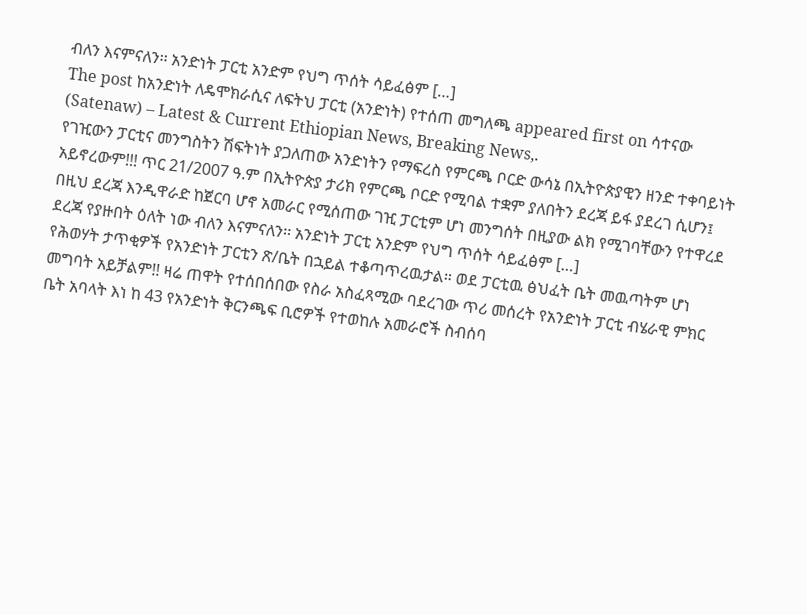ብለን እናምናለን፡፡ አንድነት ፓርቲ አንድም የህግ ጥሰት ሳይፈፅም […]
The post ከአንድነት ለዴሞክራሲና ለፍትህ ፓርቲ (አንድነት) የተሰጠ መግለጫ appeared first on ሳተናው (Satenaw) – Latest & Current Ethiopian News, Breaking News,.
የገዢውን ፓርቲና መንግስትን ሽፍትነት ያጋለጠው አንድነትን የማፍረስ የምርጫ ቦርድ ውሳኔ በኢትዮጵያዊን ዘንድ ተቀባይነት አይኖረውም!!! ጥር 21/2007 ዓ.ም በኢትዮጵያ ታሪክ የምርጫ ቦርድ የሚባል ተቋም ያለበትን ደረጃ ይፋ ያደረገ ሲሆን፤ በዚህ ደረጃ እንዲዋራድ ከጀርባ ሆኖ አመራር የሚሰጠው ገዢ ፓርቲም ሆነ መንግሰት በዚያው ልክ የሚገባቸውን የተዋረደ ደረጃ የያዙበት ዕለት ነው ብለን እናምናለን፡፡ አንድነት ፓርቲ አንድም የህግ ጥሰት ሳይፈፅም […]
የሕወሃት ታጥቂዎች የአንድነት ፓርቲን ጽ/ቤት በኋይል ተቆጣጥረዉታል። ወደ ፓርቲዉ ፅህፈት ቤት መዉጣትም ሆነ መግባት አይቻልም!! ዛሬ ጠዋት የተሰበሰበው የስራ አስፈጻሚው ባደረገው ጥሪ መሰረት የአንድነት ፓርቲ ብሄራዊ ምክር ቤት አባላት እነ ከ 43 የአንድነት ቅርንጫፍ ቢሮዎች የተወከሉ አመራሮች ስብሰባ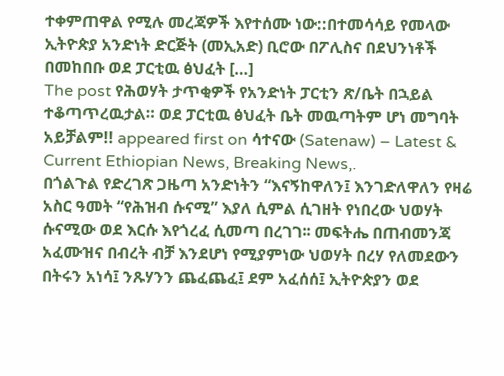ተቀምጠዋል የሚሉ መረጃዎች እየተሰሙ ነው::በተመሳሳይ የመላው ኢትዮጵያ አንድነት ድርጅት (መኢአድ) ቢሮው በፖሊስና በደህንነቶች በመከበቡ ወደ ፓርቲዉ ፅህፈት […]
The post የሕወሃት ታጥቂዎች የአንድነት ፓርቲን ጽ/ቤት በኋይል ተቆጣጥረዉታል። ወደ ፓርቲዉ ፅህፈት ቤት መዉጣትም ሆነ መግባት አይቻልም!! appeared first on ሳተናው (Satenaw) – Latest & Current Ethiopian News, Breaking News,.
በጎልጉል የድረገጽ ጋዜጣ አንድነትን “እናኝከዋለን፤ እንገድለዋለን የዛሬ አስር ዓመት “የሕዝብ ሱናሚ” እያለ ሲምል ሲገዘት የነበረው ህወሃት ሱናሚው ወደ እርሱ እየጎረፈ ሲመጣ በረገገ፡፡ መፍትሔ በጠብመንጃ አፈሙዝና በብረት ብቻ እንደሆነ የሚያምነው ህወሃት በረሃ የለመደውን በትሩን አነሳ፤ ንጹሃንን ጨፈጨፈ፤ ደም አፈሰሰ፤ ኢትዮጵያን ወደ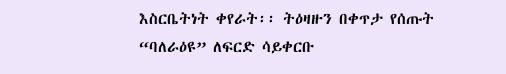እስርቤትነት ቀየራት፡፡ ትዕዛዙን በቀጥታ የሰጡት “ባለራዕዩ” ለፍርድ ሳይቀርቡ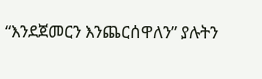“እንደጀመርን እንጨርሰዋለን” ያሉትን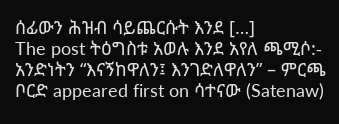ሰፊውን ሕዝብ ሳይጨርሱት እንደ […]
The post ትዕግስቱ አወሉ እንደ አየለ ጫሚሶ:- አንድነትን “እናኝከዋለን፤ እንገድለዋለን” – ምርጫ ቦርድ appeared first on ሳተናው (Satenaw)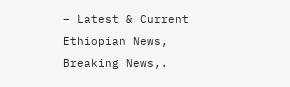– Latest & Current Ethiopian News, Breaking News,.